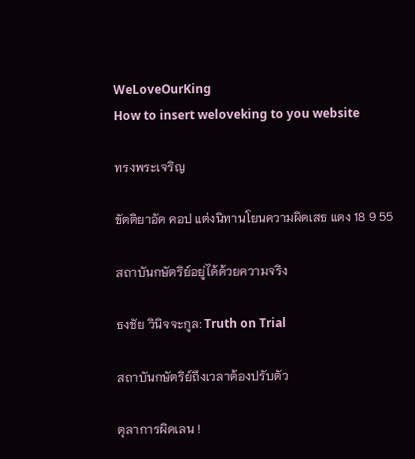WeLoveOurKing
How to insert weloveking to you website

ทรงพระเจริญ

ขัตติยาอัด คอป แต่งนิทานโยนความผิดเสธ แดง 18 9 55

สถาบันกษัตริย์อยู่ได้ด้วยความจริง

ธงชัย วินิจจะกูล: Truth on Trial

สถาบันกษัตริย์ถึงเวลาต้องปรับตัว

ตุลาการผิดเลน !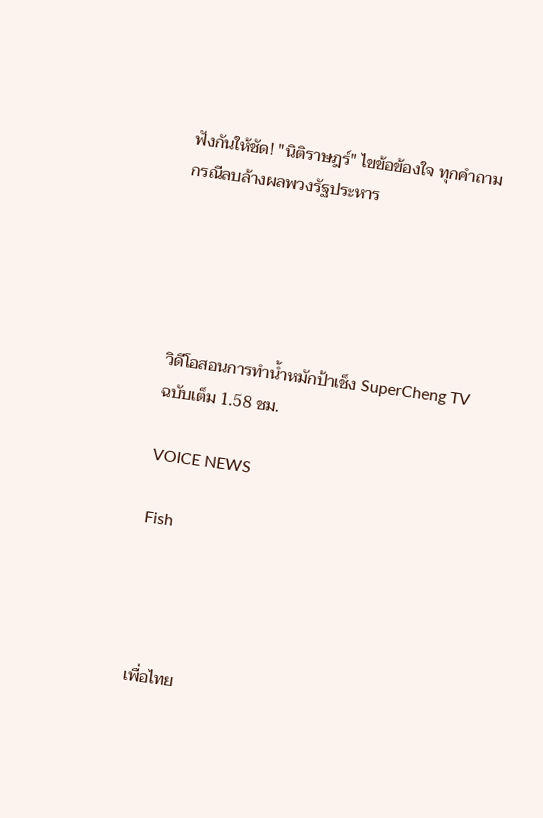ฟังกันให้ชัด! "นิติราษฎร์" ไขข้อข้องใจ ทุกคำถามกรณีลบล้างผลพวงรัฐประหาร





วิดีโอสอนการทำน้ำหมักป้าเช็ง SuperCheng TV ฉบับเต็ม 1.58 ชม.

VOICE NEWS

Fish




เพื่อไทย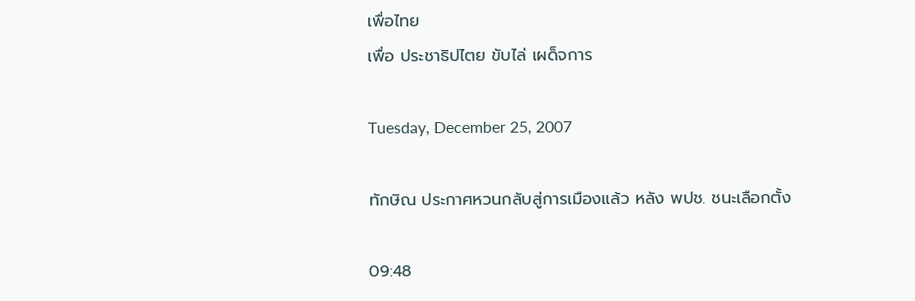เพื่อไทย
เพื่อ ประชาธิปไตย ขับไล่ เผด็จการ

Tuesday, December 25, 2007

ทักษิณ ประกาศหวนกลับสู่การเมืองแล้ว หลัง พปช. ชนะเลือกตั้ง

09:48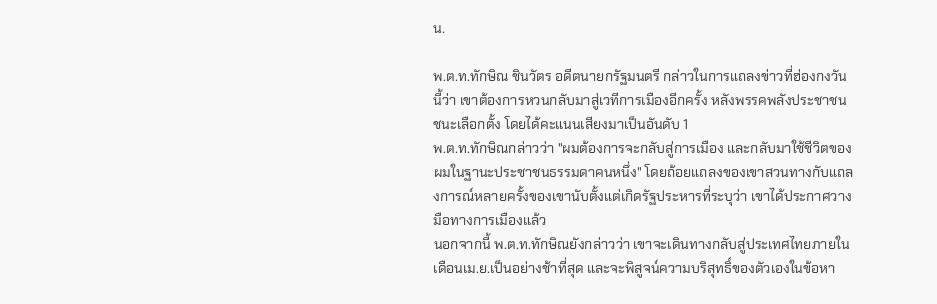น.

พ.ต.ท.ทักษิณ ชินวัตร อดีตนายกรัฐมนตรี กล่าวในการแถลงข่าวที่ฮ่องกงวันนี้ว่า เขาต้องการหวนกลับมาสู่เวทีการเมืองอีกครั้ง หลังพรรคพลังประชาชนชนะเลือกตั้ง โดยได้คะแนนเสียงมาเป็นอันดับ 1
พ.ต.ท.ทักษิณกล่าวว่า "ผมต้องการจะกลับสู่การเมือง และกลับมาใช้ชีวิตของผมในฐานะประชาชนธรรมดาคนหนึ่ง" โดยถ้อยแถลงของเขาสวนทางกับแถลงการณ์หลายครั้งของเขานับตั้งแต่เกิดรัฐประหารที่ระบุว่า เขาได้ประกาศวางมือทางการเมืองแล้ว
นอกจากนี้ พ.ต.ท.ทักษิณยังกล่าวว่า เขาจะเดินทางกลับสู่ประเทศไทยภายในเดือนเม.ย.เป็นอย่างช้าที่สุด และจะพิสูจน์ความบริสุทธิ์ของตัวเองในข้อหา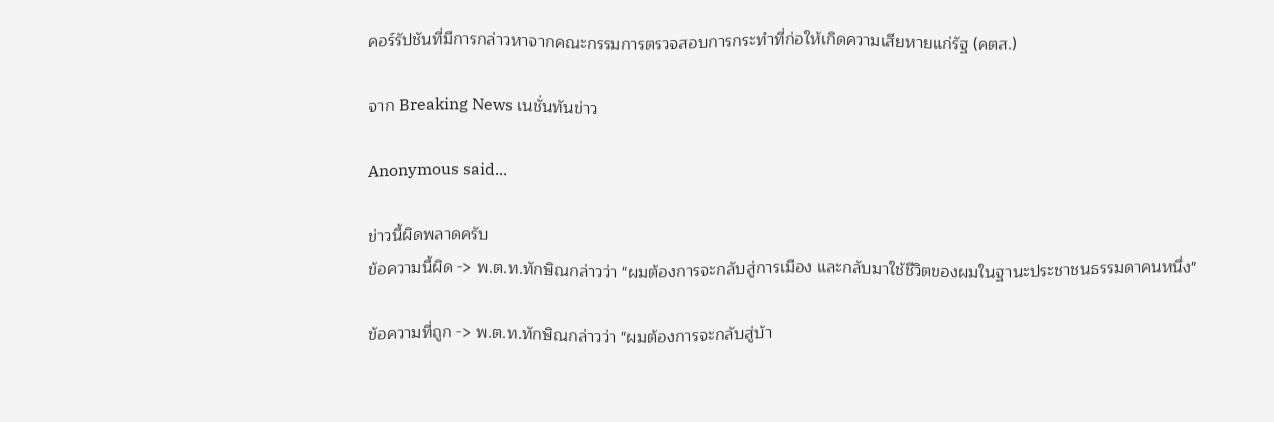คอร์รัปชันที่มีการกล่าวหาจากคณะกรรมการตรวจสอบการกระทำที่ก่อให้เกิดความเสียหายแก่รัฐ (คตส.)

จาก Breaking News เนชั่นทันข่าว

Anonymous said...

ข่าวนี้ผิดพลาดครับ
ข้อความนี้ผิด -> พ.ต.ท.ทักษิณกล่าวว่า "ผมต้องการจะกลับสู่การเมือง และกลับมาใช้ชีวิตของผมในฐานะประชาชนธรรมดาคนหนึ่ง"

ข้อความที่ถูก -> พ.ต.ท.ทักษิณกล่าวว่า "ผมต้องการจะกลับสู่บ้า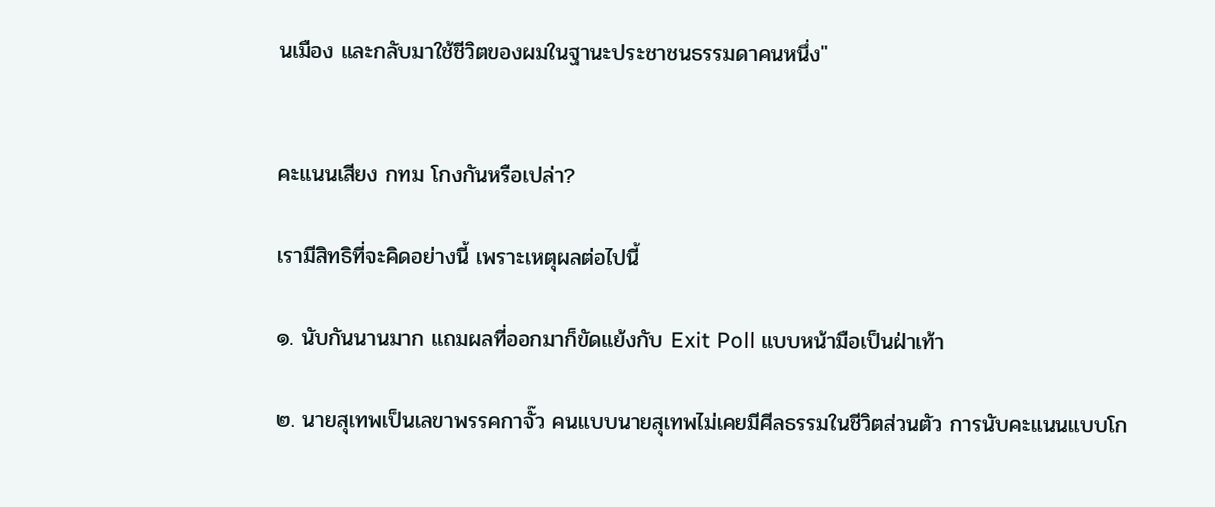นเมือง และกลับมาใช้ชีวิตของผมในฐานะประชาชนธรรมดาคนหนึ่ง"


คะแนนเสียง กทม โกงกันหรือเปล่า?

เรามีสิทธิที่จะคิดอย่างนี้ เพราะเหตุผลต่อไปนี้

๑. นับกันนานมาก แถมผลที่ออกมาก็ขัดแย้งกับ Exit Poll แบบหน้ามือเป็นฝ่าเท้า

๒. นายสุเทพเป็นเลขาพรรคกาจั๊ว คนแบบนายสุเทพไม่เคยมีศีลธรรมในชีวิตส่วนตัว การนับคะแนนแบบโก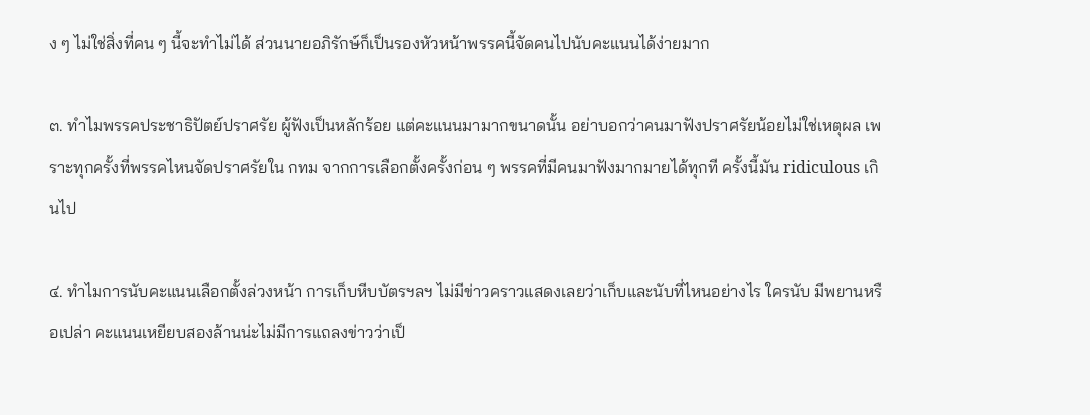ง ๆ ไม่ใช่สิ่งที่คน ๆ นี้จะทำไม่ได้ ส่วนนายอภิรักษ์ก็เป็นรองหัวหน้าพรรคนี้จัดคนไปนับคะแนนได้ง่ายมาก

๓. ทำไมพรรคประชาธิปัตย์ปราศรัย ผู้ฟังเป็นหลักร้อย แต่คะแนนมามากขนาดนั้น อย่าบอกว่าคนมาฟังปราศรัยน้อยไม่ใช่เหตุผล เพราะทุกครั้งที่พรรคไหนจัดปราศรัยใน กทม จากการเลือกตั้งครั้งก่อน ๆ พรรคที่มีคนมาฟังมากมายได้ทุกที ครั้งนี้มัน ridiculous เกินไป

๔. ทำไมการนับคะแนนเลือกตั้งล่วงหน้า การเก็บหีบบัตรฯลฯ ไม่มีข่าวคราวแสดงเลยว่าเก็บและนับที่ไหนอย่างไร ใครนับ มีพยานหรือเปล่า คะแนนเหยียบสองล้านน่ะไม่มีการแถลงข่าวว่าเป็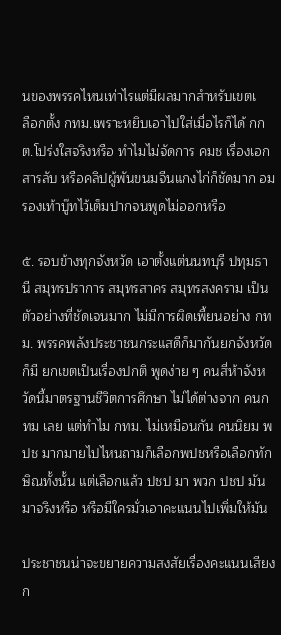นของพรรคไหนเท่าไรแต่มีผลมากสำหรับเขตเ
ลือกตั้ง กทม.เพราะหยิบเอาไปใส่เมื่อไรก็ได้ กกต.โปร่งใสจริงหรือ ทำไมไม่จัดการ คมช เรื่องเอกสารลับ หรือคลิปผู้พันขนมจีนแกงไก่ก็ชัดมาก อมรองเท้าบู๊ทไว้เต็มปากจนพูดไม่ออกหรือ

๕. รอบข้างทุกจังหวัด เอาตั้งแต่นนทบุรี ปทุมธานี สมุทรปราการ สมุทรสาคร สมุทรสงคราม เป็นตัวอย่างที่ชัดเจนมาก ไม่มีการผิดเพี้ยนอย่าง กทม. พรรคพลังประชาชนกระแสดีก็มากันยกจังหวัดก็มี ยกเขตเป็นเรื่องปกติ พูดง่าย ๆ คนสี่ห้าจังหวัดนี้มาตรฐานชีวิตการศึกษา ไม่ได้ต่างจาก คนกทม เลย แต่ทำไม กทม. ไม่เหมือนกัน คนนิยม พปช มากมายไปไหนถามก็เลือกพปชหรือเลือกทักษิณทั้งนั้น แต่เลือกแล้ว ปชป มา พวก ปชป มันมาจริงหรือ หรือมีใครมั่วเอาคะแนนไปเพิ่มให้มัน

ประชาชนน่าจะขยายความสงสัยเรื่องคะแนนเสียง ก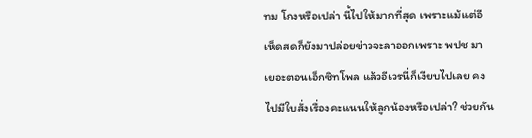ทม โกงหรือเปล่า นี้ไปให้มากที่สุด เพราะแม้แต่อีเห็ดสดก็ยังมาปล่อยข่าวจะลาออกเพราะ พปช มาเยอะตอนเอ็กซิทโพล แล้วอีเวรนี่ก็เงียบไปเลย คงไปมีใบสั่งเรื่องคะแนนให้ลูกน้องหรือเปล่า? ช่วยกัน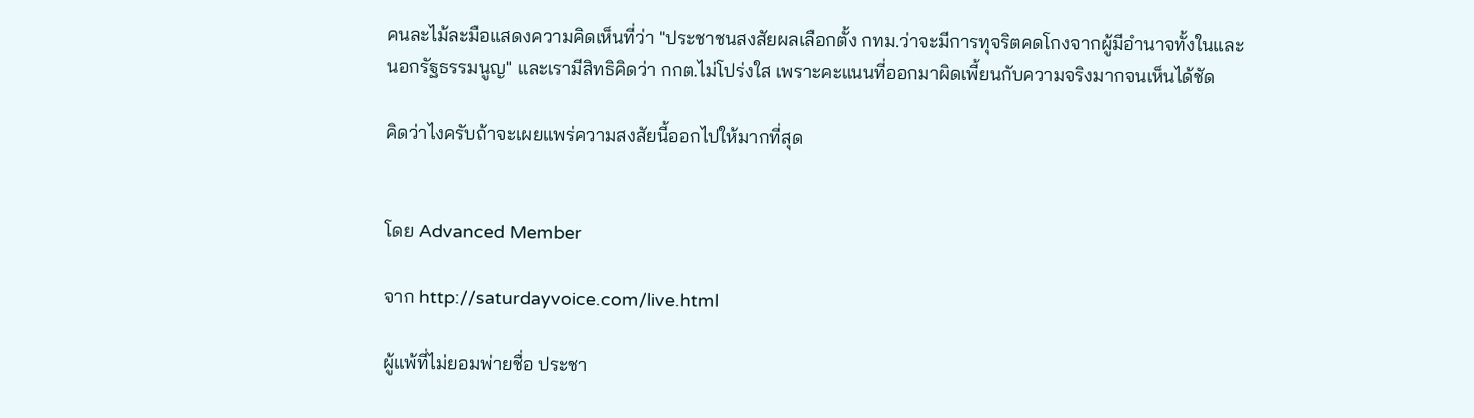คนละไม้ละมือแสดงความคิดเห็นที่ว่า "ประชาชนสงสัยผลเลือกตั้ง กทม.ว่าจะมีการทุจริตคดโกงจากผู้มีอำนาจทั้งในและนอกรัฐธรรมนูญ" และเรามีสิทธิคิดว่า กกต.ไม่โปร่งใส เพราะคะแนนที่ออกมาผิดเพี้ยนกับความจริงมากจนเห็นได้ชัด

คิดว่าไงครับถ้าจะเผยแพร่ความสงสัยนี้ออกไปให้มากที่สุด


โดย Advanced Member

จาก http://saturdayvoice.com/live.html

ผู้แพ้ที่ไม่ยอมพ่ายชื่อ ประชา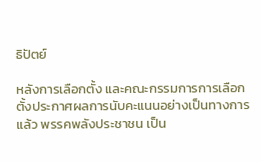ธิปัตย์

หลังการเลือกตั้ง และคณะกรรมการการเลือกตั้งประกาศผลการนับคะแนนอย่างเป็นทางการแล้ว พรรคพลังประชาชน เป็น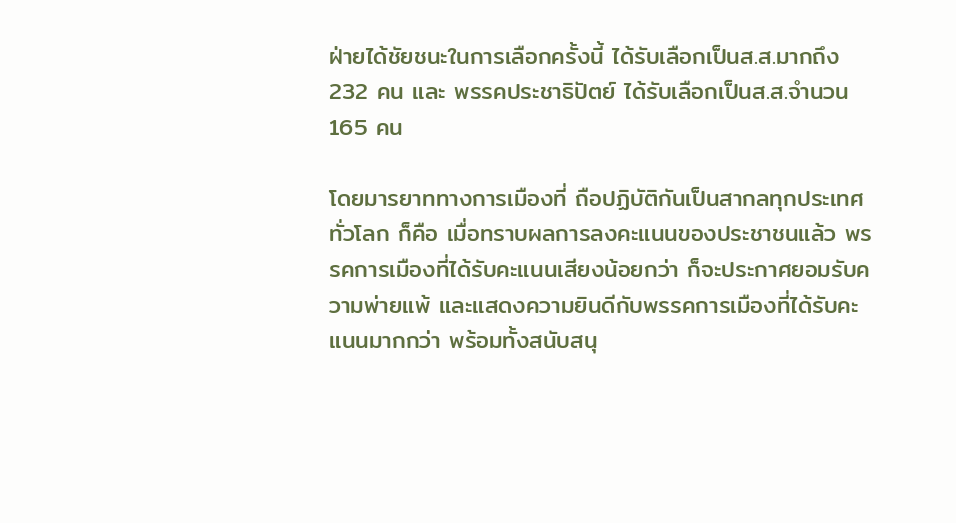ฝ่ายได้ชัยชนะในการเลือกครั้งนี้ ได้รับเลือกเป็นส.ส.มากถึง 232 คน และ พรรคประชาธิปัตย์ ได้รับเลือกเป็นส.ส.จำนวน 165 คน

โดยมารยาททางการเมืองที่ ถือปฏิบัติกันเป็นสากลทุกประเทศทั่วโลก ก็คือ เมื่อทราบผลการลงคะแนนของประชาชนแล้ว พรรคการเมืองที่ได้รับคะแนนเสียงน้อยกว่า ก็จะประกาศยอมรับความพ่ายแพ้ และแสดงความยินดีกับพรรคการเมืองที่ได้รับคะแนนมากกว่า พร้อมทั้งสนับสนุ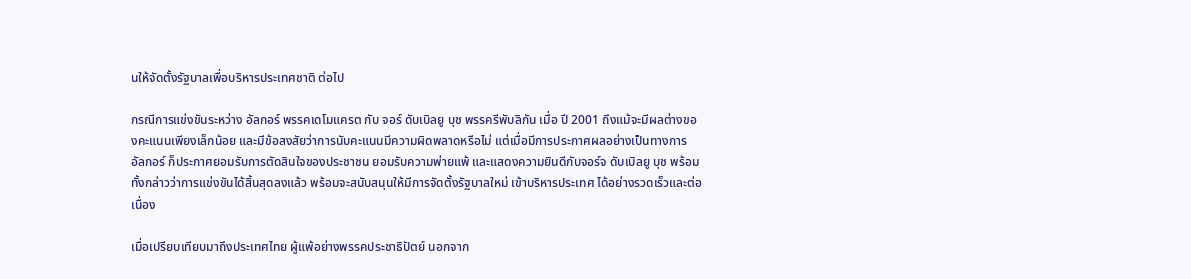นให้จัดตั้งรัฐบาลเพื่อบริหารประเทศชาติ ต่อไป

กรณีการแข่งขันระหว่าง อัลกอร์ พรรคเดโมแครต กับ จอร์ ดับเบิลยู บุช พรรครีพับลิกัน เมื่อ ปี 2001 ถึงแม้จะมีผลต่างของคะแนนเพียงเล็กน้อย และมีข้อสงสัยว่าการนับคะแนนมีความผิดพลาดหรือไม่ แต่เมื่อมีการประกาศผลอย่างเป็นทางการ อัลกอร์ ก็ประกาศยอมรับการตัดสินใจของประชาชน ยอมรับความพ่ายแพ้ และแสดงความยินดีกับจอร์จ ดับเบิลยู บุช พร้อมทั้งกล่าวว่าการแข่งขันได้สิ้นสุดลงแล้ว พร้อมจะสนับสนุนให้มีการจัดตั้งรัฐบาลใหม่ เข้าบริหารประเทศ ได้อย่างรวดเร็วและต่อเนื่อง

เมื่อเปรียบเทียบมาถึงประเทศไทย ผู้แพ้อย่างพรรคประชาธิปัตย์ นอกจาก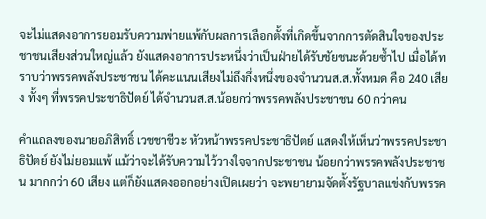จะไม่แสดงอาการยอมรับความพ่ายแพ้กับผลการเลือกตั้งที่เกิดขึ้นจากการตัดสินใจของประ ชาชนเสียงส่วนใหญ่แล้ว ยังแสดงอาการประหนึ่งว่าเป็นฝ่ายได้รับชัยชนะด้วยซ้ำไป เมื่อได้ทราบว่าพรรคพลังประชาชน ได้คะแนนเสียงไม่ถึงกึ่งหนึ่งของจำนวนส.ส.ทั้งหมด คือ 240 เสียง ทั้งๆ ที่พรรคประชาธิปัตย์ ได้จำนวนส.ส.น้อยกว่าพรรคพลังประชาชน 60 กว่าคน

คำแถลงของนายอภิสิทธิ์ เวชชาชีวะ หัวหน้าพรรคประชาธิปัตย์ แสดงให้เห็นว่าพรรคประชาธิปัตย์ ยังไม่ยอมแพ้ แม้ว่าจะได้รับความไว้วางใจจากประชาชน น้อยกว่าพรรคพลังประชาชน มากกว่า 60 เสียง แต่ก็ยังแสดงออกอย่างเปิดเผยว่า จะพยายามจัดตั้งรัฐบาลแข่งกับพรรค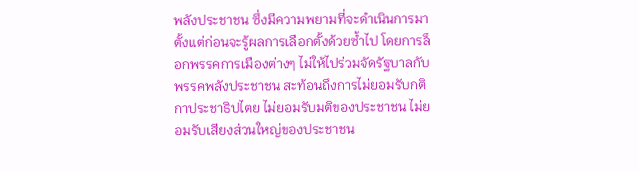พลังประชาชน ซึ่งมีความพยามที่จะดำเนินการมาตั้งแต่ก่อนจะรู้ผลการเลือกตั้งด้วยซ้ำไป โดยการล็อกพรรคการเมืองต่างๆ ไม่ให้ไปร่วมจัดรัฐบาลกับพรรคพลังประชาชน สะท้อนถึงการไม่ยอมรับกติกาประชาธิปไตย ไม่ยอมรับมติของประชาชน ไม่ยอมรับเสียงส่วนใหญ่ของประชาชน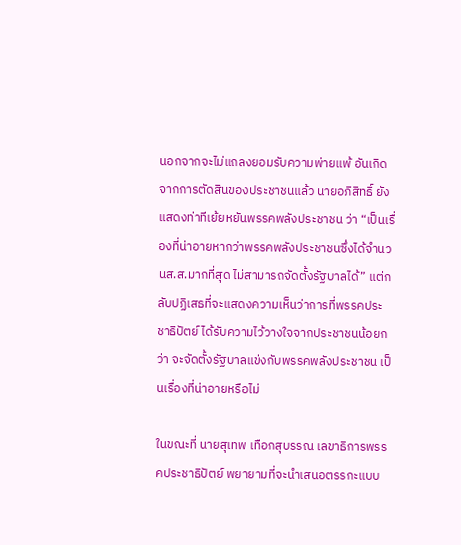นอกจากจะไม่แถลงยอมรับความพ่ายแพ้ อันเกิดจากการตัดสินของประชาชนแล้ว นายอภิสิทธิ์ ยังแสดงท่าทีเย้ยหยันพรรคพลังประชาชน ว่า “เป็นเรื่องที่น่าอายหากว่าพรรคพลังประชาชนซึ่งได้จำนวนส.ส.มากที่สุด ไม่สามารถจัดตั้งรัฐบาลได้” แต่กลับปฏิเสธที่จะแสดงความเห็นว่าการที่พรรคประชาธิปัตย์ ได้รับความไว้วางใจจากประชาชนน้อยกว่า จะจัดตั้งรัฐบาลแข่งกับพรรคพลังประชาชน เป็นเรื่องที่น่าอายหรือไม่

ในขณะที่ นายสุเทพ เทือกสุบรรณ เลขาธิการพรรคประชาธิปัตย์ พยายามที่จะนำเสนอตรรกะแบบ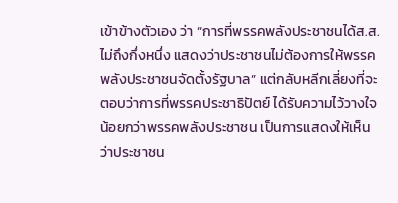เข้าข้างตัวเอง ว่า “การที่พรรคพลังประชาชนได้ส.ส.ไม่ถึงกึ่งหนึ่ง แสดงว่าประชาชนไม่ต้องการให้พรรคพลังประชาชนจัดตั้งรัฐบาล” แต่กลับหลีกเลี่ยงที่จะตอบว่าการที่พรรคประชาธิปัตย์ ได้รับความไว้วางใจน้อยกว่าพรรคพลังประชาชน เป็นการแสดงให้เห็นว่าประชาชน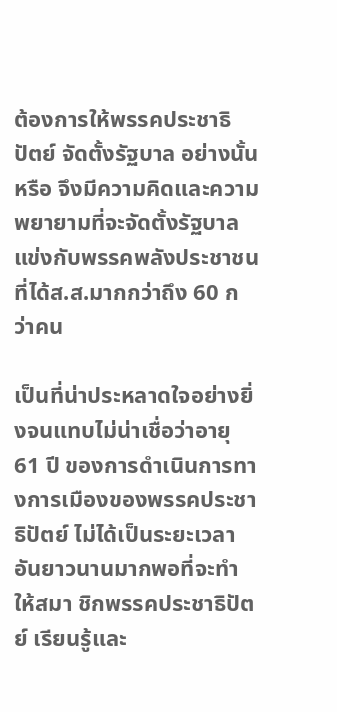ต้องการให้พรรคประชาธิปัตย์ จัดตั้งรัฐบาล อย่างนั้นหรือ จึงมีความคิดและความพยายามที่จะจัดตั้งรัฐบาลแข่งกับพรรคพลังประชาชน ที่ได้ส.ส.มากกว่าถึง 60 กว่าคน

เป็นที่น่าประหลาดใจอย่างยิ่งจนแทบไม่น่าเชื่อว่าอายุ 61 ปี ของการดำเนินการทางการเมืองของพรรคประชาธิปัตย์ ไม่ได้เป็นระยะเวลาอันยาวนานมากพอที่จะทำให้สมา ชิกพรรคประชาธิปัตย์ เรียนรู้และ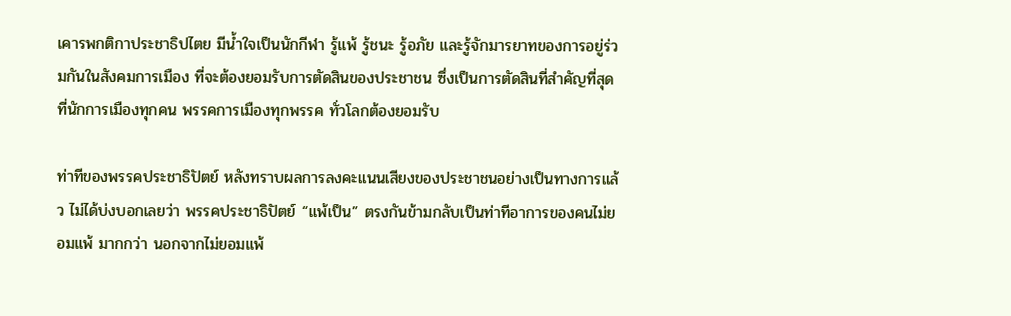เคารพกติกาประชาธิปไตย มีน้ำใจเป็นนักกีฬา รู้แพ้ รู้ชนะ รู้อภัย และรู้จักมารยาทของการอยู่ร่วมกันในสังคมการเมือง ที่จะต้องยอมรับการตัดสินของประชาชน ซึ่งเป็นการตัดสินที่สำคัญที่สุดที่นักการเมืองทุกคน พรรคการเมืองทุกพรรค ทั่วโลกต้องยอมรับ

ท่าทีของพรรคประชาธิปัตย์ หลังทราบผลการลงคะแนนเสียงของประชาชนอย่างเป็นทางการแล้ว ไม่ได้บ่งบอกเลยว่า พรรคประชาธิปัตย์ “แพ้เป็น” ตรงกันข้ามกลับเป็นท่าทีอาการของคนไม่ยอมแพ้ มากกว่า นอกจากไม่ยอมแพ้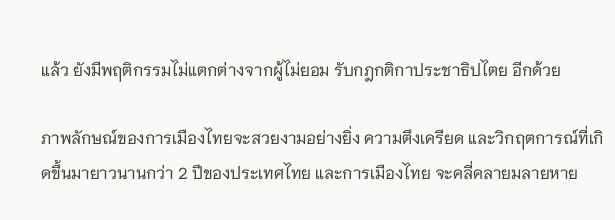แล้ว ยังมีพฤติกรรมไม่แตกต่างจากผู้ไม่ยอม รับกฎกติกาประชาธิปไตย อีกด้วย

ภาพลักษณ์ของการเมืองไทยจะสวยงามอย่างยิ่ง ความตึงเครียด และวิกฤตการณ์ที่เกิดขึ้นมายาวนานกว่า 2 ปีของประเทศไทย และการเมืองไทย จะคลี่คลายมลายหาย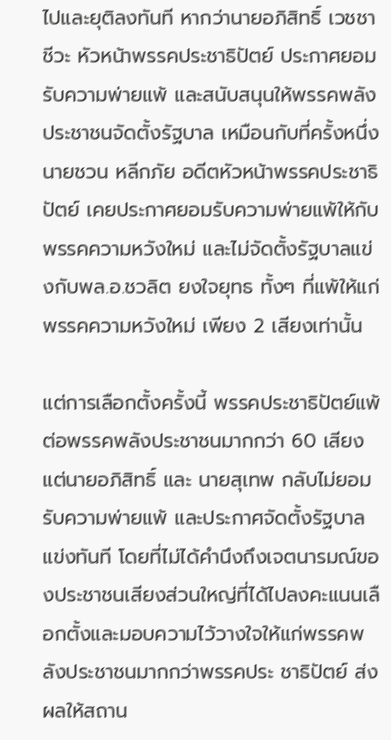ไปและยุติลงทันที หากว่านายอภิสิทธิ์ เวชชาชีวะ หัวหน้าพรรคประชาธิปัตย์ ประกาศยอมรับความพ่ายแพ้ และสนับสนุนให้พรรคพลังประชาชนจัดตั้งรัฐบาล เหมือนกับที่ครั้งหนึ่งนายชวน หลีกภัย อดีตหัวหน้าพรรคประชาธิปัตย์ เคยประกาศยอมรับความพ่ายแพ้ให้กับพรรคความหวังใหม่ และไม่จัดตั้งรัฐบาลแข่งกับพล.อ.ชวลิต ยงใจยุทธ ทั้งๆ ที่แพ้ให้แก่พรรคความหวังใหม่ เพียง 2 เสียงเท่านั้น

แต่การเลือกตั้งครั้งนี้ พรรคประชาธิปัตย์แพ้ต่อพรรคพลังประชาชนมากกว่า 60 เสียง แต่นายอภิสิทธิ์ และ นายสุเทพ กลับไม่ยอมรับความพ่ายแพ้ และประกาศจัดตั้งรัฐบาลแข่งทันที โดยที่ไม่ได้คำนึงถึงเจตนารมณ์ของประชาชนเสียงส่วนใหญ่ที่ได้ไปลงคะแนนเลือกตั้งและมอบความไว้วางใจให้แก่พรรคพลังประชาชนมากกว่าพรรคประ ชาธิปัตย์ ส่งผลให้สถาน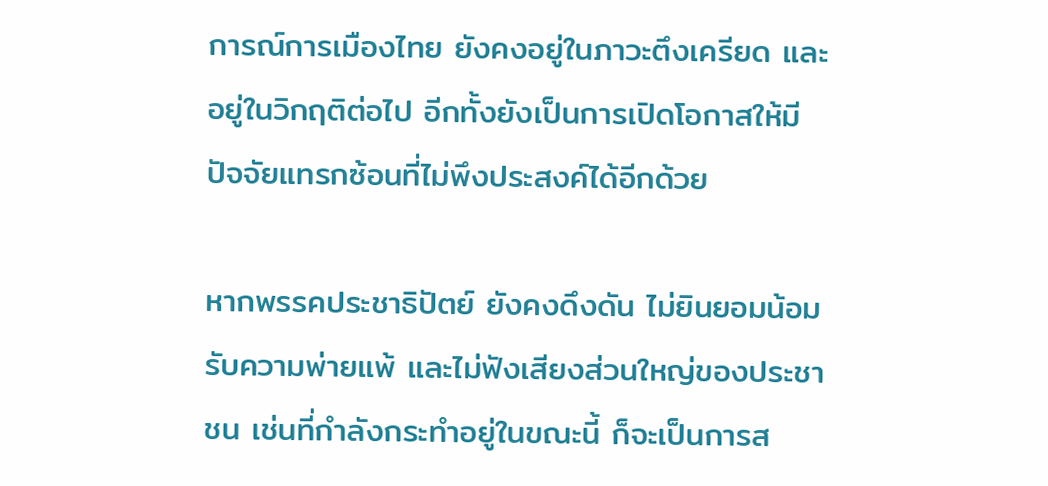การณ์การเมืองไทย ยังคงอยู่ในภาวะตึงเครียด และอยู่ในวิกฤติต่อไป อีกทั้งยังเป็นการเปิดโอกาสให้มีปัจจัยแทรกซ้อนที่ไม่พึงประสงค์ได้อีกด้วย

หากพรรคประชาธิปัตย์ ยังคงดึงดัน ไม่ยินยอมน้อมรับความพ่ายแพ้ และไม่ฟังเสียงส่วนใหญ่ของประชาชน เช่นที่กำลังกระทำอยู่ในขณะนี้ ก็จะเป็นการส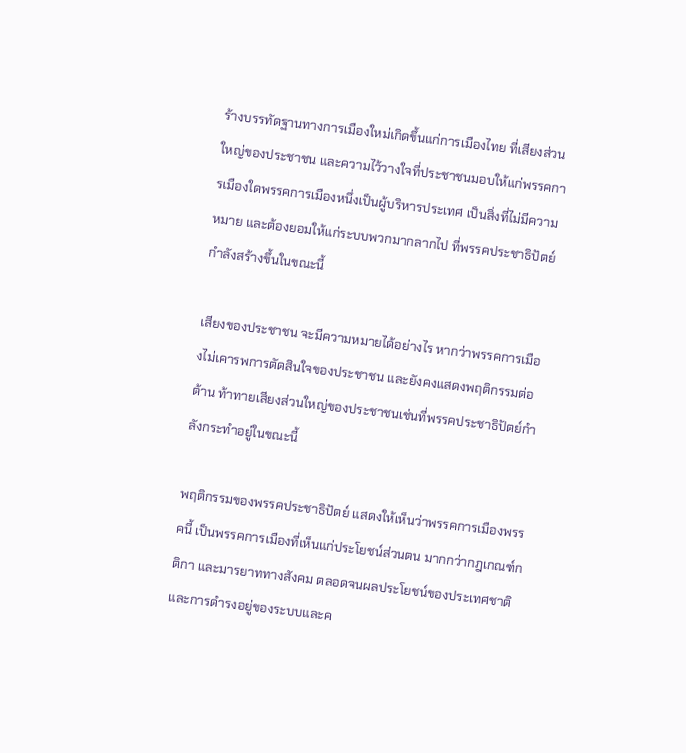ร้างบรรทัดฐานทางการเมืองใหม่เกิดขึ้นแก่การเมืองไทย ที่เสียงส่วนใหญ่ของประชาชน และความไว้วางใจที่ประชาชนมอบให้แก่พรรคการเมืองใดพรรคการเมืองหนึ่งเป็นผู้บริหารประเทศ เป็นสิ่งที่ไม่มีความหมาย และต้องยอมให้แก่ระบบพวกมากลากไป ที่พรรคประชาธิปัตย์กำลังสร้างขึ้นในขณะนี้

เสียงของประชาชน จะมีความหมายได้อย่างไร หากว่าพรรคการเมืองไม่เคารพการตัดสินใจของประชาชน และยังคงแสดงพฤติกรรมต่อต้าน ท้าทายเสียงส่วนใหญ่ของประชาชนเช่นที่พรรคประชาธิปัตย์กำลังกระทำอยู่ในขณะนี้

พฤติกรรมของพรรคประชาธิปัตย์ แสดงให้เห็นว่าพรรคการเมืองพรรคนี้ เป็นพรรคการเมืองที่เห็นแก่ประโยชน์ส่วนตน มากกว่ากฎเกณฑ์กติกา และมารยาททางสังคม ตลอดจนผลประโยชน์ของประเทศชาติ และการดำรงอยู่ของระบบและค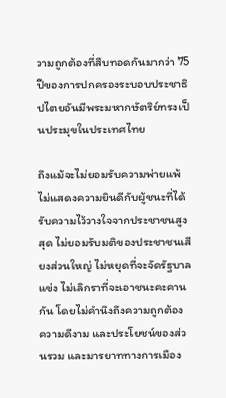วามถูกต้องที่สืบทอดกันมากว่า 75 ปีของการปกครองระบอบประชาธิปไตยอันมีพระมหากษัตริย์ทรงเป็นประมุขในประเทศไทย

ถึงแม้จะไม่ยอมรับความพ่ายแพ้ ไม่แสดงความยินดีกับผู้ชนะที่ได้รับความไว้วางใจจากประชาชนสูงสุด ไม่ยอมรับมติของประชาชนเสียงส่วนใหญ่ ไม่หยุดที่จะจัดรัฐบาลแข่ง ไม่เลิกราที่จะเอาชนะคะคานกัน โดยไม่คำนึงถึงความถูกต้อง ความดีงาม และประโยชน์ของส่วนรวม และมารยาททางการเมือง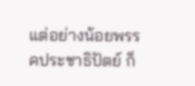แต่อย่างน้อยพรรคประชาธิปัตย์ ก็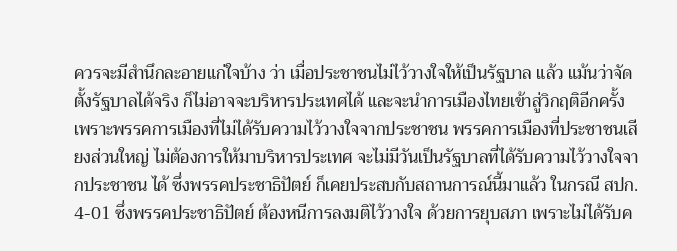ควรจะมีสำนึกละอายแก่ใจบ้าง ว่า เมื่อประชาชนไม่ไว้วางใจให้เป็นรัฐบาล แล้ว แม้นว่าจัดตั้งรัฐบาลได้จริง ก็ไม่อาจจะบริหารประเทศได้ และจะนำการเมืองไทยเข้าสู่วิกฤติอีกครั้ง เพราะพรรคการเมืองที่ไม่ได้รับความไว้วางใจจากประชาชน พรรคการเมืองที่ประชาชนเสียงส่วนใหญ่ ไม่ต้องการให้มาบริหารประเทศ จะไม่มีวันเป็นรัฐบาลที่ได้รับความไว้วางใจจากประชาชน ได้ ซึ่งพรรคประชาธิปัตย์ ก็เคยประสบกับสถานการณ์นี้มาแล้ว ในกรณี สปก. 4-01 ซึ่งพรรคประชาธิปัตย์ ต้องหนีการลงมติไว้วางใจ ด้วยการยุบสภา เพราะไม่ได้รับค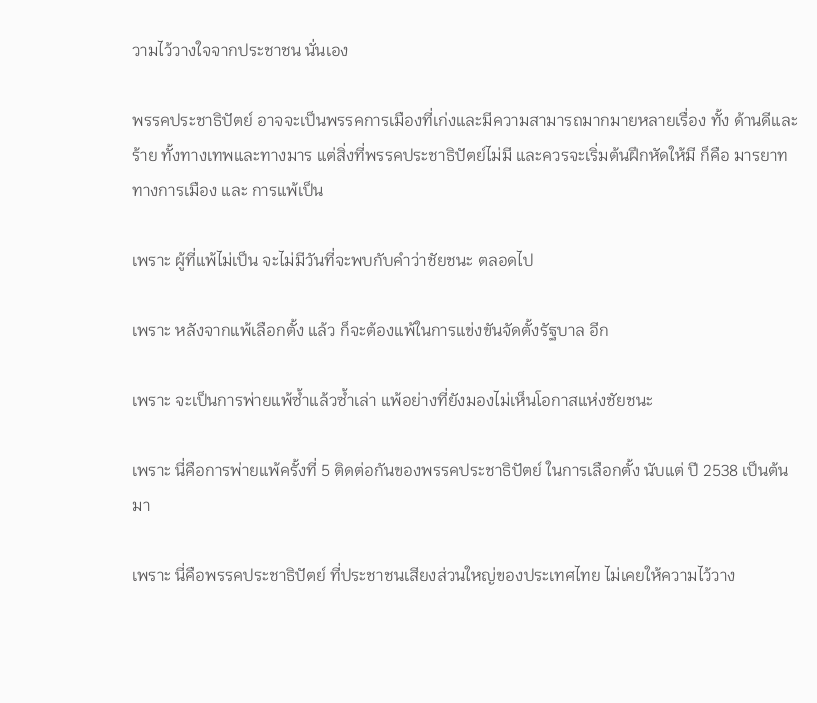วามไว้วางใจจากประชาชน นั่นเอง

พรรคประชาธิปัตย์ อาจจะเป็นพรรคการเมืองที่เก่งและมีความสามารถมากมายหลายเรื่อง ทั้ง ด้านดีและร้าย ทั้งทางเทพและทางมาร แต่สิ่งที่พรรคประชาธิปัตย์ไม่มี และควรจะเริ่มต้นฝึกหัดให้มี ก็คือ มารยาททางการเมือง และ การแพ้เป็น

เพราะ ผู้ที่แพ้ไม่เป็น จะไม่มีวันที่จะพบกับคำว่าชัยชนะ ตลอดไป

เพราะ หลังจากแพ้เลือกตั้ง แล้ว ก็จะต้องแพ้ในการแข่งขันจัดตั้งรัฐบาล อีก

เพราะ จะเป็นการพ่ายแพ้ซ้ำแล้วซ้ำเล่า แพ้อย่างที่ยังมองไม่เห็นโอกาสแห่งชัยชนะ

เพราะ นี่คือการพ่ายแพ้ครั้งที่ 5 ติดต่อกันของพรรคประชาธิปัตย์ ในการเลือกตั้ง นับแต่ ปี 2538 เป็นต้นมา

เพราะ นี่คือพรรคประชาธิปัตย์ ที่ประชาชนเสียงส่วนใหญ่ของประเทศไทย ไม่เคยให้ความไว้วาง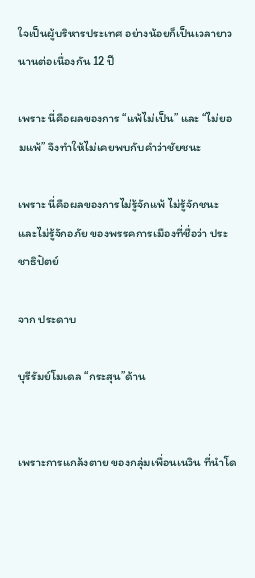ใจเป็นผู้บริหารประเทศ อย่างน้อยก็เป็นเวลายาวนานต่อเนื่องกัน 12 ปี

เพราะ นี่คือผลของการ “แพ้ไม่เป็น” และ “ไม่ยอมแพ้” จึงทำให้ไม่เคยพบกับคำว่าชัยชนะ

เพราะ นี่คือผลของการไม่รู้จักแพ้ ไม่รู้จักชนะ และไม่รู้จักอภัย ของพรรคการเมืองที่ชื่อว่า ประชาธิปัตย์

จาก ประดาบ

บุรีรัมย์โมเดล “กระสุน”ด้าน


เพราะการแกล้งตาย ของกลุ่มเพื่อนเนวิน ที่นำโด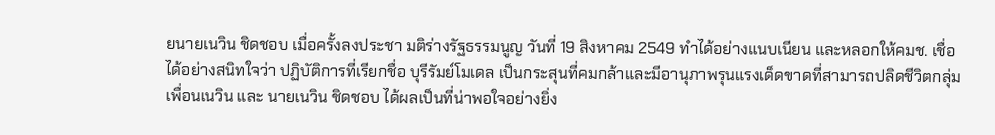ยนายเนวิน ชิดชอบ เมื่อครั้งลงประชา มติร่างรัฐธรรมนูญ วันที่ 19 สิงหาคม 2549 ทำได้อย่างแนบเนียน และหลอกให้คมช. เชื่อได้อย่างสนิทใจว่า ปฏิบัติการที่เรียกชื่อ บุรีรัมย์โมเดล เป็นกระสุนที่คมกล้าและมีอานุภาพรุนแรงเด็ดขาดที่สามารถปลิดชีวิตกลุ่มเพื่อนเนวิน และ นายเนวิน ชิดชอบ ได้ผลเป็นที่น่าพอใจอย่างยิ่ง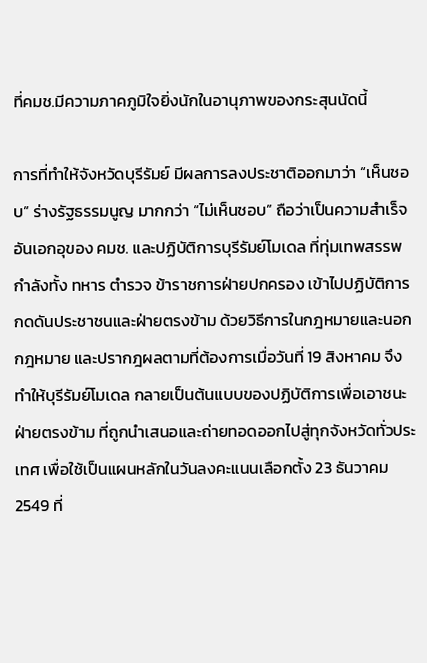ที่คมช.มีความภาคภูมิใจยิ่งนักในอานุภาพของกระสุนนัดนี้

การที่ทำให้จังหวัดบุรีรัมย์ มีผลการลงประชาติออกมาว่า “เห็นชอบ” ร่างรัฐธรรมนูญ มากกว่า “ไม่เห็นชอบ” ถือว่าเป็นความสำเร็จอันเอกอุของ คมช. และปฏิบัติการบุรีรัมย์โมเดล ที่ทุ่มเทพสรรพกำลังทั้ง ทหาร ตำรวจ ข้าราชการฝ่ายปกครอง เข้าไปปฏิบัติการกดดันประชาชนและฝ่ายตรงข้าม ด้วยวิธีการในกฎหมายและนอกกฎหมาย และปรากฎผลตามที่ต้องการเมื่อวันที่ 19 สิงหาคม จึงทำให้บุรีรัมย์โมเดล กลายเป็นต้นแบบของปฏิบัติการเพื่อเอาชนะฝ่ายตรงข้าม ที่ถูกนำเสนอและถ่ายทอดออกไปสู่ทุกจังหวัดทั่วประเทศ เพื่อใช้เป็นแผนหลักในวันลงคะแนนเลือกตั้ง 23 ธันวาคม 2549 ที่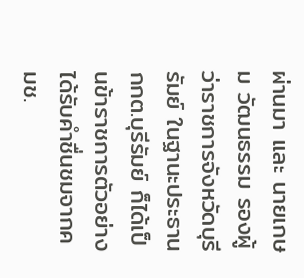ผ่านมา และ นายเกษม วัฒนธรรม รองผู้ว่าราชการจังหวัดบุรีรัมย์ ในฐานะประธานกกต.บุรีรัมย์ ก็ได้เป็นข้าราชการตัวอย่าง ได้รับคำชื่นชมจากคมช.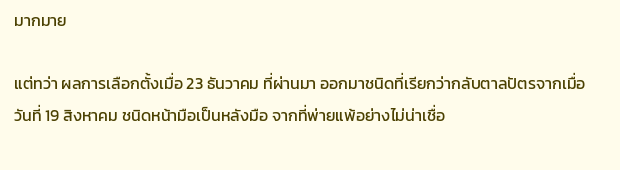มากมาย

แต่ทว่า ผลการเลือกตั้งเมื่อ 23 ธันวาคม ที่ผ่านมา ออกมาชนิดที่เรียกว่ากลับตาลปัตรจากเมื่อวันที่ 19 สิงหาคม ชนิดหน้ามือเป็นหลังมือ จากที่พ่ายแพ้อย่างไม่น่าเชื่อ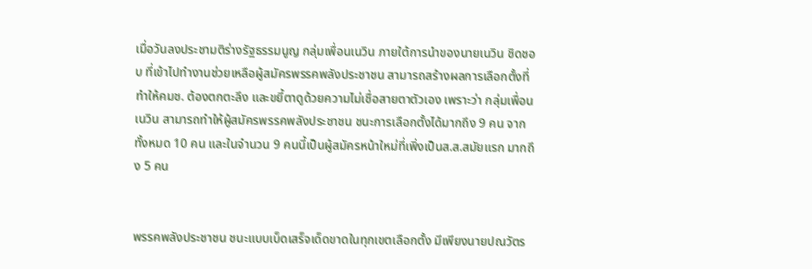เมื่อวันลงประชามติร่างรัฐธรรมนูญ กลุ่มเพื่อนเนวิน ภายใต้การนำของนายเนวิน ชิดชอบ ที่เข้าไปทำงานช่วยเหลือผู้สมัครพรรคพลังประชาชน สามารถสร้างผลการเลือกตั้งที่ทำให้คมช. ต้องตกตะลึง และขยี้ตาดูด้วยความไม่เชื่อสายตาตัวเอง เพราะว่า กลุ่มเพื่อนเนวิน สามารถทำให้ผู้สมัครพรรคพลังประชาชน ชนะการเลือกตั้งได้มากถึง 9 คน จากทั้งหมด 10 คน และในจำนวน 9 คนนี้เป็นผู้สมัครหน้าใหม่ที่เพิ่งเป็นส.ส.สมัยแรก มากถึง 5 คน


พรรคพลังประชาชน ชนะแบบเบ็ดเสร็จเด็ดขาดในทุกเขตเลือกตั้ง มีเพียงนายปณวัตร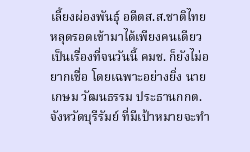เลี้ยงผ่องพันธุ์ อดีตส.ส.ชาติไทย หลุดรอดเข้ามาได้เพียงคนเดียว เป็นเรื่องที่จนวันนี้ คมช. ก็ยังไม่อยากเชื่อ โดยเฉพาะอย่างยิ่ง นายเกษม วัฒนธรรม ประธานกกต.จังหวัดบุรีรัมย์ ที่มีเป้าหมายจะทำ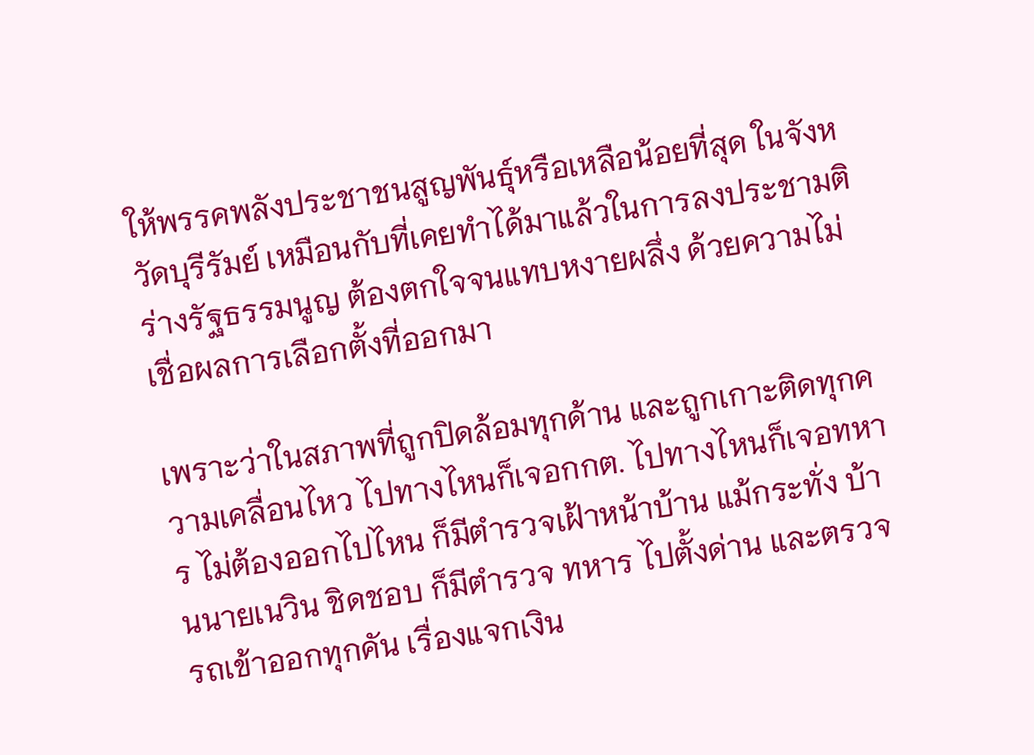ให้พรรคพลังประชาชนสูญพันธุ์หรือเหลือน้อยที่สุด ในจังหวัดบุรีรัมย์ เหมือนกับที่เคยทำได้มาแล้วในการลงประชามติร่างรัฐธรรมนูญ ต้องตกใจจนแทบหงายผลึ่ง ด้วยความไม่เชื่อผลการเลือกตั้งที่ออกมา

เพราะว่าในสภาพที่ถูกปิดล้อมทุกด้าน และถูกเกาะติดทุกความเคลื่อนไหว ไปทางไหนก็เจอกกต. ไปทางไหนก็เจอทหาร ไม่ต้องออกไปไหน ก็มีตำรวจเฝ้าหน้าบ้าน แม้กระทั่ง บ้านนายเนวิน ชิดชอบ ก็มีตำรวจ ทหาร ไปตั้งด่าน และตรวจรถเข้าออกทุกคัน เรื่องแจกเงิน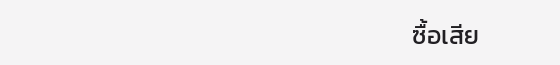ซื้อเสีย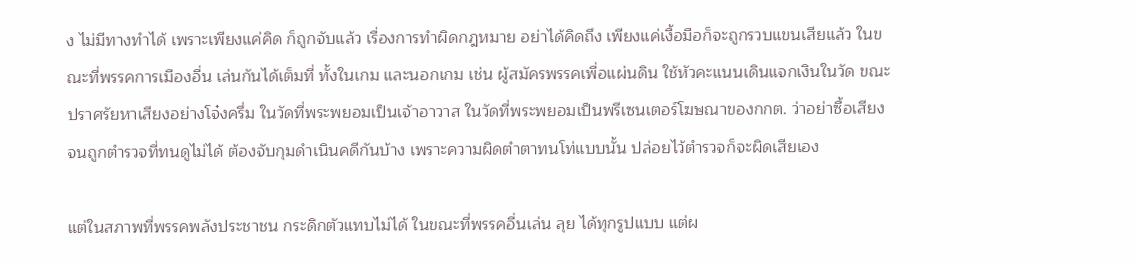ง ไม่มีทางทำได้ เพราะเพียงแค่คิด ก็ถูกจับแล้ว เรื่องการทำผิดกฎหมาย อย่าได้คิดถึง เพียงแค่เงื้อมือก็จะถูกรวบแขนเสียแล้ว ในขณะที่พรรคการเมืองอื่น เล่นกันได้เต็มที่ ทั้งในเกม และนอกเกม เช่น ผู้สมัครพรรคเพื่อแผ่นดิน ใช้หัวคะแนนเดินแจกเงินในวัด ขณะปราศรัยหาเสียงอย่างโจ๋งครึ่ม ในวัดที่พระพยอมเป็นเจ้าอาวาส ในวัดที่พระพยอมเป็นพรีเซนเตอร์โฆษณาของกกต. ว่าอย่าซื้อเสียง จนถูกตำรวจที่ทนดูไม่ได้ ต้องจับกุมดำเนินคดีกันบ้าง เพราะความผิดตำตาทนโท่แบบนั้น ปล่อยไว้ตำรวจก็จะผิดเสียเอง

แต่ในสภาพที่พรรคพลังประชาชน กระดิกตัวแทบไม่ได้ ในขณะที่พรรคอื่นเล่น ลุย ได้ทุกรูปแบบ แต่ผ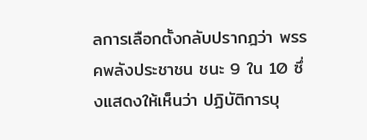ลการเลือกตั้งกลับปรากฎว่า พรรคพลังประชาชน ชนะ 9 ใน 10 ซึ่งแสดงให้เห็นว่า ปฏิบัติการบุ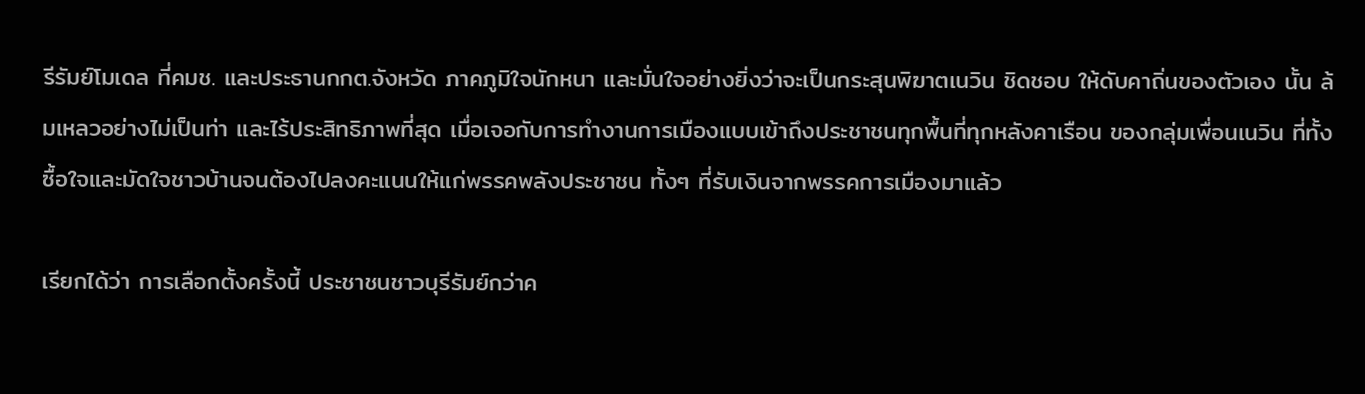รีรัมย์โมเดล ที่คมช. และประธานกกต.จังหวัด ภาคภูมิใจนักหนา และมั่นใจอย่างยิ่งว่าจะเป็นกระสุนพิฆาตเนวิน ชิดชอบ ให้ดับคาถิ่นของตัวเอง นั้น ล้มเหลวอย่างไม่เป็นท่า และไร้ประสิทธิภาพที่สุด เมื่อเจอกับการทำงานการเมืองแบบเข้าถึงประชาชนทุกพื้นที่ทุกหลังคาเรือน ของกลุ่มเพื่อนเนวิน ที่ทั้งซื้อใจและมัดใจชาวบ้านจนต้องไปลงคะแนนให้แก่พรรคพลังประชาชน ทั้งๆ ที่รับเงินจากพรรคการเมืองมาแล้ว

เรียกได้ว่า การเลือกตั้งครั้งนี้ ประชาชนชาวบุรีรัมย์กว่าค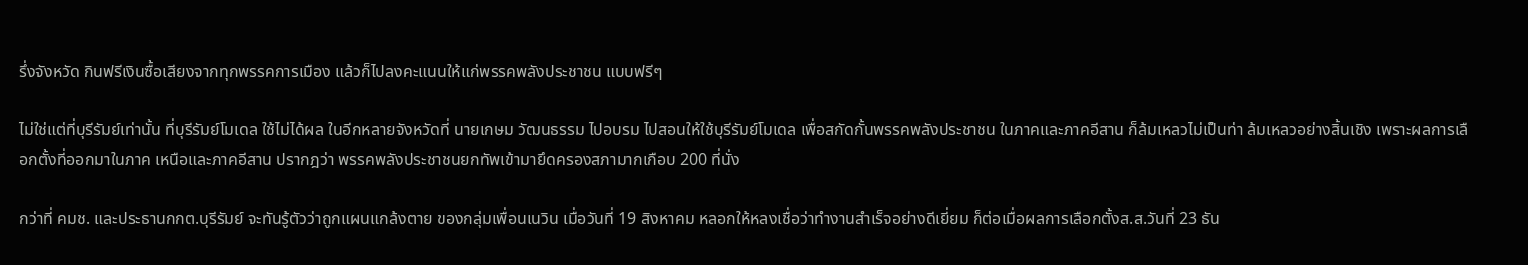รึ่งจังหวัด กินฟรีเงินซื้อเสียงจากทุกพรรคการเมือง แล้วก็ไปลงคะแนนให้แก่พรรคพลังประชาชน แบบฟรีๆ

ไม่ใช่แต่ที่บุรีรัมย์เท่านั้น ที่บุรีรัมย์โมเดล ใช้ไม่ได้ผล ในอีกหลายจังหวัดที่ นายเกษม วัฒนธรรม ไปอบรม ไปสอนให้ใช้บุรีรัมย์โมเดล เพื่อสกัดกั้นพรรคพลังประชาชน ในภาคและภาคอีสาน ก็ล้มเหลวไม่เป็นท่า ล้มเหลวอย่างสิ้นเชิง เพราะผลการเลือกตั้งที่ออกมาในภาค เหนือและภาคอีสาน ปรากฎว่า พรรคพลังประชาชนยกทัพเข้ามายึดครองสภามากเกือบ 200 ที่นั่ง

กว่าที่ คมช. และประธานกกต.บุรีรัมย์ จะทันรู้ตัวว่าถูกแผนแกล้งตาย ของกลุ่มเพื่อนเนวิน เมื่อวันที่ 19 สิงหาคม หลอกให้หลงเชื่อว่าทำงานสำเร็จอย่างดีเยี่ยม ก็ต่อเมื่อผลการเลือกตั้งส.ส.วันที่ 23 ธัน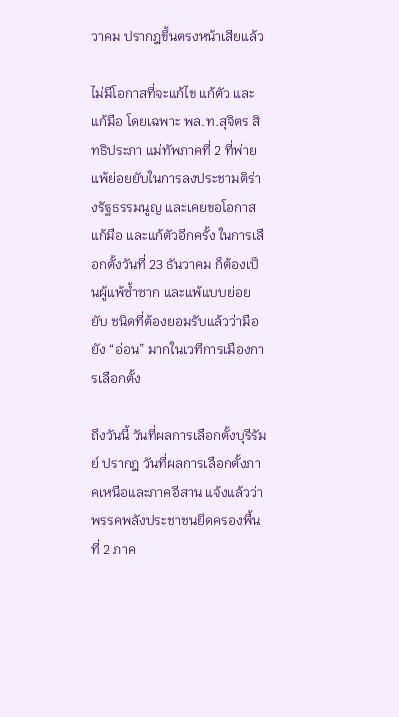วาคม ปรากฎขึ้นตรงหน้าเสียแล้ว

ไม่มีโอกาสที่จะแก้ไข แก้ตัว และแก้มือ โดยเฉพาะ พล.ท.สุจิตร สิทธิประภา แม่ทัพภาคที่ 2 ที่พ่ายแพ้ย่อยยับในการลงประชามติร่างรัฐธรรมนูญ และเคยขอโอกาสแก้มือ และแก้ตัวอีกครั้ง ในการเลือกตั้งวันที่ 23 ธันวาคม ก็ต้องเป็นผู้แพ้ซ้ำซาก และแพ้แบบย่อยยับ ชนิดที่ต้องยอมรับแล้วว่ามือยัง “อ่อน” มากในเวทีการเมืองการเลือกตั้ง

ถึงวันนี้ วันที่ผลการเลือกตั้งบุรีรัมย์ ปรากฎ วันที่ผลการเลือกตั้งภาคเหนือและภาคอีสาน แจ้งแล้วว่าพรรคพลังประชาชนยึดครองพื้นที่ 2 ภาค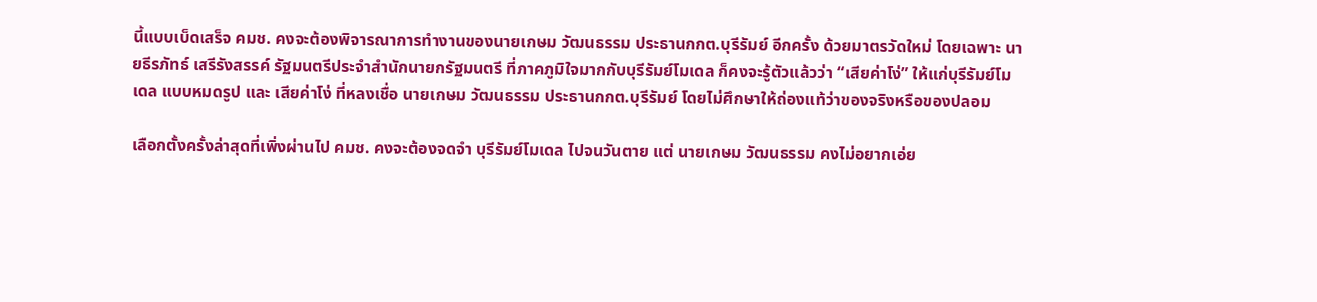นี้แบบเบ็ดเสร็จ คมช. คงจะต้องพิจารณาการทำงานของนายเกษม วัฒนธรรม ประธานกกต.บุรีรัมย์ อีกครั้ง ด้วยมาตรวัดใหม่ โดยเฉพาะ นายธีรภัทธ์ เสรีรังสรรค์ รัฐมนตรีประจำสำนักนายกรัฐมนตรี ที่ภาคภูมิใจมากกับบุรีรัมย์โมเดล ก็คงจะรู้ตัวแล้วว่า “เสียค่าโง่” ให้แก่บุรีรัมย์โมเดล แบบหมดรูป และ เสียค่าโง่ ที่หลงเชื่อ นายเกษม วัฒนธรรม ประธานกกต.บุรีรัมย์ โดยไม่ศึกษาให้ถ่องแท้ว่าของจริงหรือของปลอม

เลือกตั้งครั้งล่าสุดที่เพิ่งผ่านไป คมช. คงจะต้องจดจำ บุรีรัมย์โมเดล ไปจนวันตาย แต่ นายเกษม วัฒนธรรม คงไม่อยากเอ่ย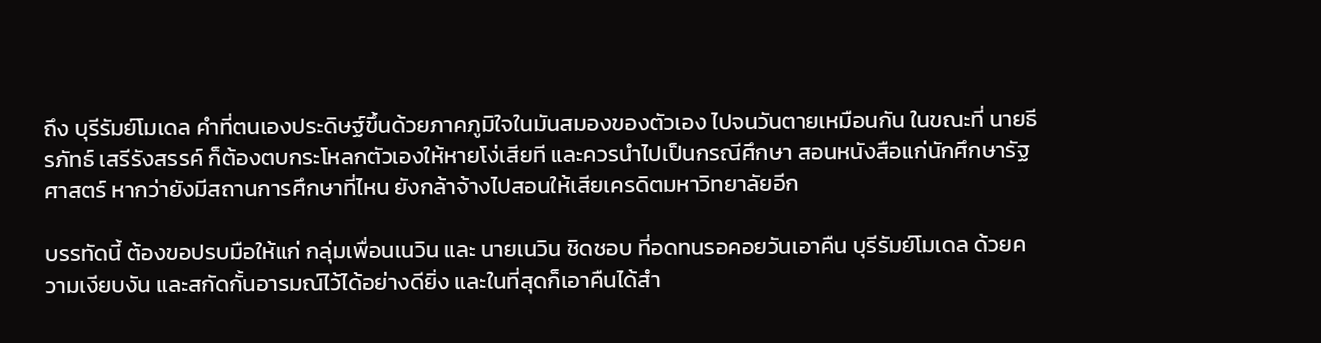ถึง บุรีรัมย์โมเดล คำที่ตนเองประดิษฐ์ขึ้นด้วยภาคภูมิใจในมันสมองของตัวเอง ไปจนวันตายเหมือนกัน ในขณะที่ นายธีรภัทธ์ เสรีรังสรรค์ ก็ต้องตบกระโหลกตัวเองให้หายโง่เสียที และควรนำไปเป็นกรณีศึกษา สอนหนังสือแก่นักศึกษารัฐศาสตร์ หากว่ายังมีสถานการศึกษาที่ไหน ยังกล้าจ้างไปสอนให้เสียเครดิตมหาวิทยาลัยอีก

บรรทัดนี้ ต้องขอปรบมือให้แก่ กลุ่มเพื่อนเนวิน และ นายเนวิน ชิดชอบ ที่อดทนรอคอยวันเอาคืน บุรีรัมย์โมเดล ด้วยความเงียบงัน และสกัดกั้นอารมณ์ไว้ได้อย่างดียิ่ง และในที่สุดก็เอาคืนได้สำ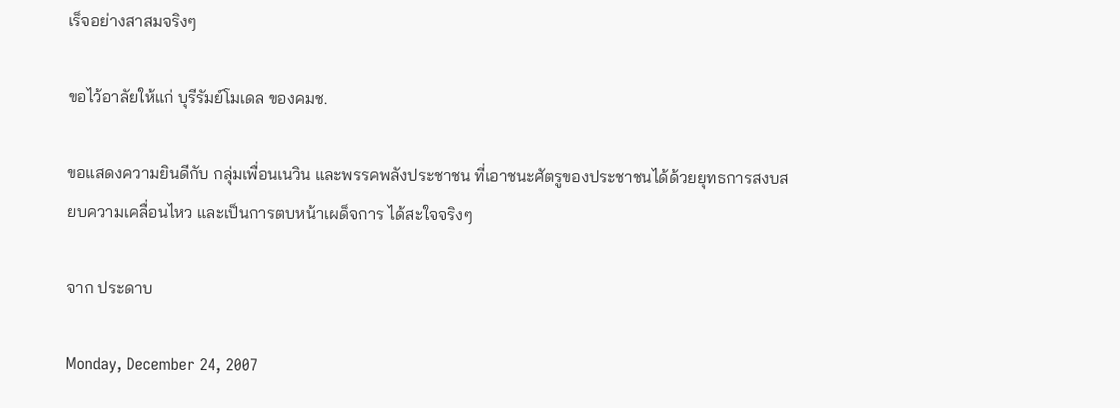เร็จอย่างสาสมจริงๆ

ขอไว้อาลัยให้แก่ บุรีรัมย์โมเดล ของคมช.

ขอแสดงความยินดีกับ กลุ่มเพื่อนเนวิน และพรรคพลังประชาชน ที่เอาชนะศัตรูของประชาชนได้ด้วยยุทธการสงบสยบความเคลื่อนไหว และเป็นการตบหน้าเผด็จการ ได้สะใจจริงๆ

จาก ประดาบ

Monday, December 24, 2007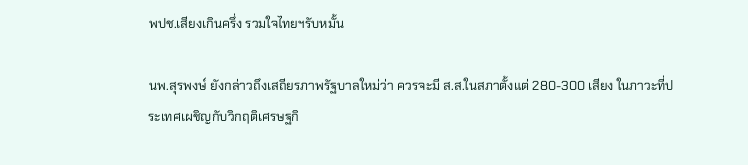พปช.เสียงเกินครึ่ง รวมใจไทยฯรับหมั้น

นพ.สุรพงษ์ ยังกล่าวถึงเสถียรภาพรัฐบาลใหม่ว่า ควรจะมี ส.ส.ในสภาตั้งแต่ 280-300 เสียง ในภาวะที่ประเทศเผชิญกับวิกฤติเศรษฐกิ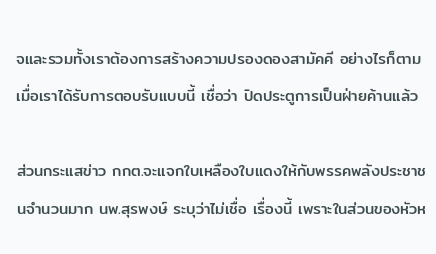จและรวมทั้งเราต้องการสร้างความปรองดองสามัคคี อย่างไรก็ตาม เมื่อเราได้รับการตอบรับแบบนี้ เชื่อว่า ปิดประตูการเป็นฝ่ายค้านแล้ว

ส่วนกระแสข่าว กกต.จะแจกใบเหลืองใบแดงให้กับพรรคพลังประชาชนจำนวนมาก นพ.สุรพงษ์ ระบุว่าไม่เชื่อ เรื่องนี้ เพราะในส่วนของหัวห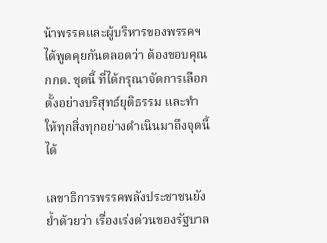น้าพรรคและผู้บริหารของพรรคฯ ได้พูดคุยกันตลอดว่า ต้องขอบคุณ กกต. ชุดนี้ ที่ได้กรุณาจัดการเลือกตั้งอย่างบริสุทธ์ยุติธรรม และทำให้ทุกสิ่งทุกอย่างดำเนินมาถึงจุดนี้ ได้

เลขาธิการพรรคพลังประชาชนยังย้ำด้วยว่า เรื่องเร่งด่วนของรัฐบาล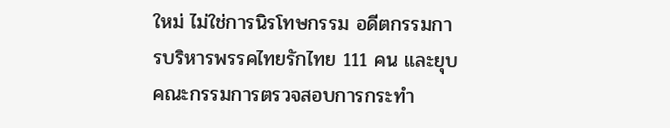ใหม่ ไม่ใช่การนิรโทษกรรม อดีตกรรมการบริหารพรรคไทยรักไทย 111 คน และยุบคณะกรรมการตรวจสอบการกระทำ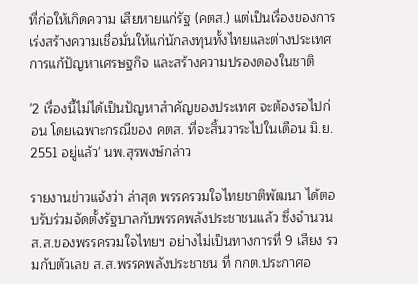ที่ก่อให้เกิดความ เสียหายแก่รัฐ (คตส.) แต่เป็นเรื่องของการเร่งสร้างความเชื่อมั่นให้แก่นักลงทุนทั้งไทยและต่างประเทศ การแก้ปัญหาเศรษฐกิจ และสร้างความปรองดองในชาติ

'2 เรื่องนี้ไม่ได้เป็นปัญหาสำคัญของประเทศ จะต้องรอไปก่อน โดยเฉพาะกรณีของ คตส. ที่จะสิ้นวาระไปในเดือน มิ.ย. 2551 อยู่แล้ว' นพ.สุรพงษ์กล่าว

รายงานข่าวแจ้งว่า ล่าสุด พรรครวมใจไทยชาติพัฒนา ได้ตอบรับร่วมจัดตั้งรัฐบาลกับพรรคพลังประชาชนแล้ว ซึ่งจำนวน ส.ส.ของพรรครวมใจไทยฯ อย่างไม่เป็นทางการที่ 9 เสียง รวมกับตัวเลข ส.ส.พรรคพลังประชาชน ที่ กกต.ประกาศอ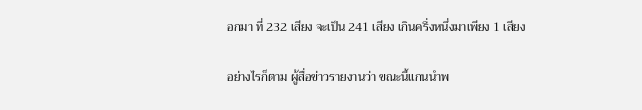อกมา ที่ 232 เสียง จะเป็น 241 เสียง เกินครึ่งหนึ่งมาเพียง 1 เสียง

อย่างไรก็ตาม ผู้สื่อข่าวรายงานว่า ขณะนี้แกนนำพ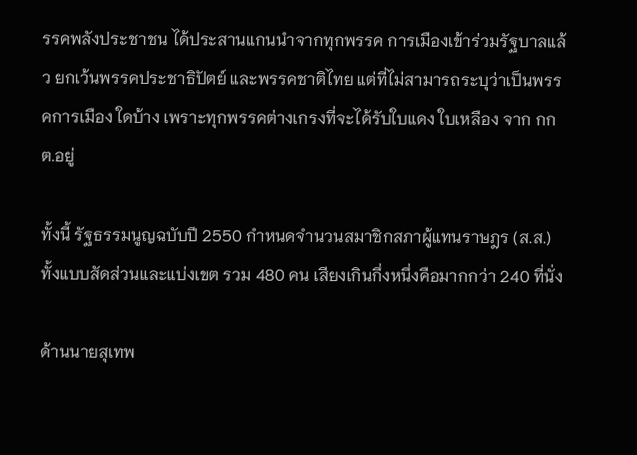รรคพลังประชาชน ได้ประสานแกนนำจากทุกพรรค การเมืองเข้าร่วมรัฐบาลแล้ว ยกเว้นพรรคประชาธิปัตย์ และพรรคชาติไทย แต่ที่ไม่สามารถระบุว่าเป็นพรรคการเมือง ใดบ้าง เพราะทุกพรรคต่างเกรงที่จะได้รับใบแดง ใบเหลือง จาก กกต.อยู่

ทั้งนี้ รัฐธรรมนูญฉบับปี 2550 กำหนดจำนวนสมาชิกสภาผู้แทนราษฎร (ส.ส.) ทั้งแบบสัดส่วนและแบ่งเขต รวม 480 คน เสียงเกินกึ่งหนึ่งคือมากกว่า 240 ที่นั่ง

ด้านนายสุเทพ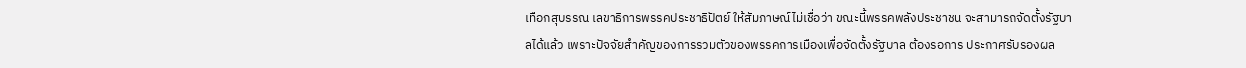เทือกสุบรรณ เลขาธิการพรรคประชาธิปัตย์ ให้สัมภาษณ์ไม่เชื่อว่า ขณะนี้พรรคพลังประชาชน จะสามารถจัดตั้งรัฐบาลได้แล้ว เพราะปัจจัยสำคัญของการรวมตัวของพรรคการเมืองเพื่อจัดตั้งรัฐบาล ต้องรอการ ประกาศรับรองผล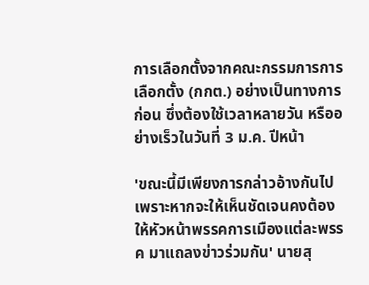การเลือกตั้งจากคณะกรรมการการเลือกตั้ง (กกต.) อย่างเป็นทางการก่อน ซึ่งต้องใช้เวลาหลายวัน หรืออย่างเร็วในวันที่ 3 ม.ค. ปีหน้า

'ขณะนี้มีเพียงการกล่าวอ้างกันไป เพราะหากจะให้เห็นชัดเจนคงต้องให้หัวหน้าพรรคการเมืองแต่ละพรรค มาแถลงข่าวร่วมกัน' นายสุ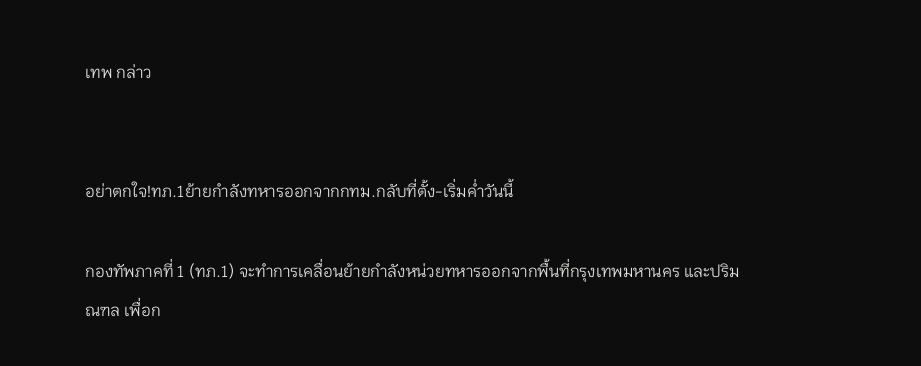เทพ กล่าว


อย่าตกใจ!ทภ.1ย้ายกำลังทหารออกจากกทม.กลับที่ตั้ง-เริ่มค่ำวันนี้

กองทัพภาคที่ 1 (ทภ.1) จะทำการเคลื่อนย้ายกำลังหน่วยทหารออกจากพื้นที่กรุงเทพมหานคร และปริมณฑล เพื่อก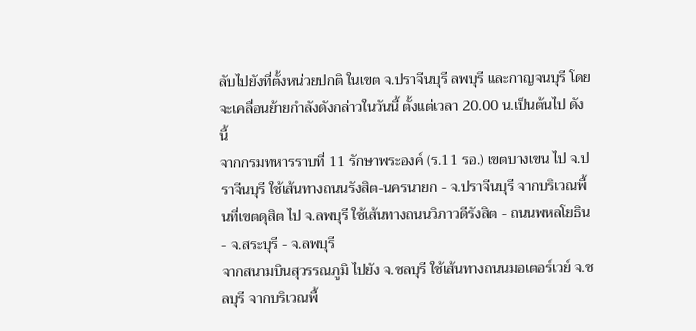ลับไปยังที่ตั้งหน่วยปกติ ในเขต จ.ปราจีนบุรี ลพบุรี และกาญจนบุรี โดยจะเคลื่อนย้ายกำลังดังกล่าวในวันนี้ ตั้งแต่เวลา 20.00 น.เป็นต้นไป ดังนี้
จากกรมทหารราบที่ 11 รักษาพระองค์ (ร.11 รอ.) เขตบางเขน ไป จ.ปราจีนบุรี ใช้เส้นทางถนนรังสิต-นครนายก - จ.ปราจีนบุรี จากบริเวณพื้นที่เขตดุสิต ไป จ.ลพบุรี ใช้เส้นทางถนนวิภาวดีรังสิต - ถนนพหลโยธิน - จ.สระบุรี - จ.ลพบุรี
จากสนามบินสุวรรณภูมิ ไปยัง จ.ชลบุรี ใช้เส้นทางถนนมอเตอร์เวย์ จ.ชลบุรี จากบริเวณพื้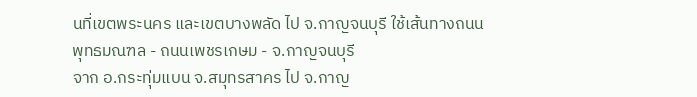นที่เขตพระนคร และเขตบางพลัด ไป จ.กาญจนบุรี ใช้เส้นทางถนนพุทธมณฑล - ถนนเพชรเกษม - จ.กาญจนบุรี
จาก อ.กระทุ่มแบน จ.สมุทรสาคร ไป จ.กาญ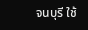จนบุรี ใช้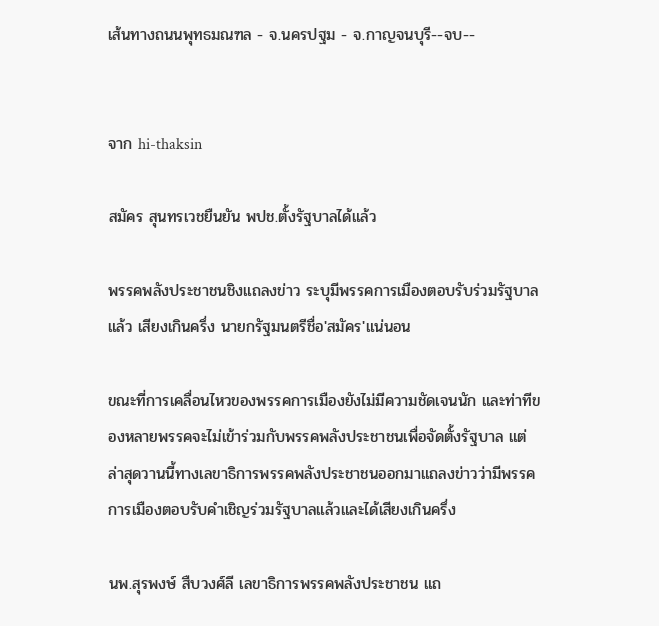เส้นทางถนนพุทธมณฑล - จ.นครปฐม - จ.กาญจนบุรี--จบ--


จาก hi-thaksin

สมัคร สุนทรเวชยืนยัน พปช.ตั้งรัฐบาลได้แล้ว

พรรคพลังประชาชนชิงแถลงข่าว ระบุมีพรรคการเมืองตอบรับร่วมรัฐบาลแล้ว เสียงเกินครึ่ง นายกรัฐมนตรีชื่อ'สมัคร'แน่นอน

ขณะที่การเคลื่อนไหวของพรรคการเมืองยังไม่มีความชัดเจนนัก และท่าทีของหลายพรรคจะไม่เข้าร่วมกับพรรคพลังประชาชนเพื่อจัดตั้งรัฐบาล แต่ล่าสุดวานนี้ทางเลขาธิการพรรคพลังประชาชนออกมาแถลงข่าวว่ามีพรรคการเมืองตอบรับคำเชิญร่วมรัฐบาลแล้วและได้เสียงเกินครึ่ง

นพ.สุรพงษ์ สืบวงศ์ลี เลขาธิการพรรคพลังประชาชน แถ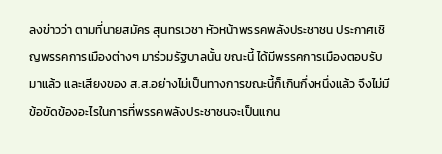ลงข่าวว่า ตามที่นายสมัคร สุนทรเวชา หัวหน้าพรรคพลังประชาชน ประกาศเชิญพรรคการเมืองต่างๆ มาร่วมรัฐบาลนั้น ขณะนี้ ได้มีพรรคการเมืองตอบรับมาแล้ว และเสียงของ ส.ส.อย่างไม่เป็นทางการขณะนี้ก็เกินกึ่งหนึ่งแล้ว จึงไม่มีข้อขัดข้องอะไรในการที่พรรคพลังประชาชนจะเป็นแกน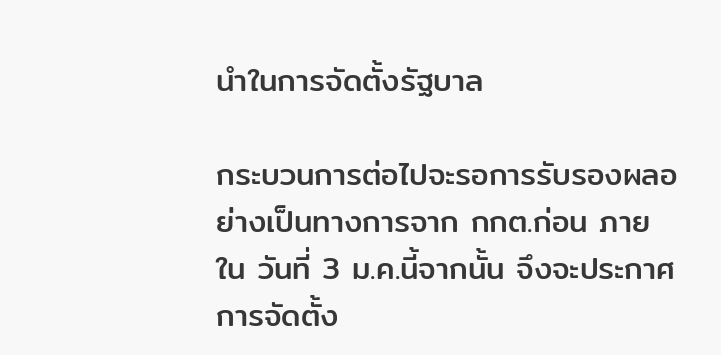นำในการจัดตั้งรัฐบาล

กระบวนการต่อไปจะรอการรับรองผลอย่างเป็นทางการจาก กกต.ก่อน ภายใน วันที่ 3 ม.ค.นี้จากนั้น จึงจะประกาศการจัดตั้ง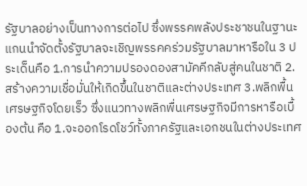รัฐบาลอย่างเป็นทางการต่อไป ซึ่งพรรคพลังประชาชนในฐานะแกนนำจัดตั้งรัฐบาลจะเชิญพรรคคร่วมรัฐบาลมาหารือใน 3 ประเด็นคือ 1.การนำความปรองดองสามัคคีกลับสู่คนในชาติ 2.สร้างความเชื่อมั่นให้เกิดขึ้นในชาติและต่างประเทศ 3.พลิกพื้นเศรษฐกิจโดยเร็ว ซึ่งแนวทางพลิกพื่นเศรษฐกิจมีการหารือเบื้องต้น คือ 1.จะออกโรดโชว์ทั้งภาครัฐและเอกชนในต่างประเทศ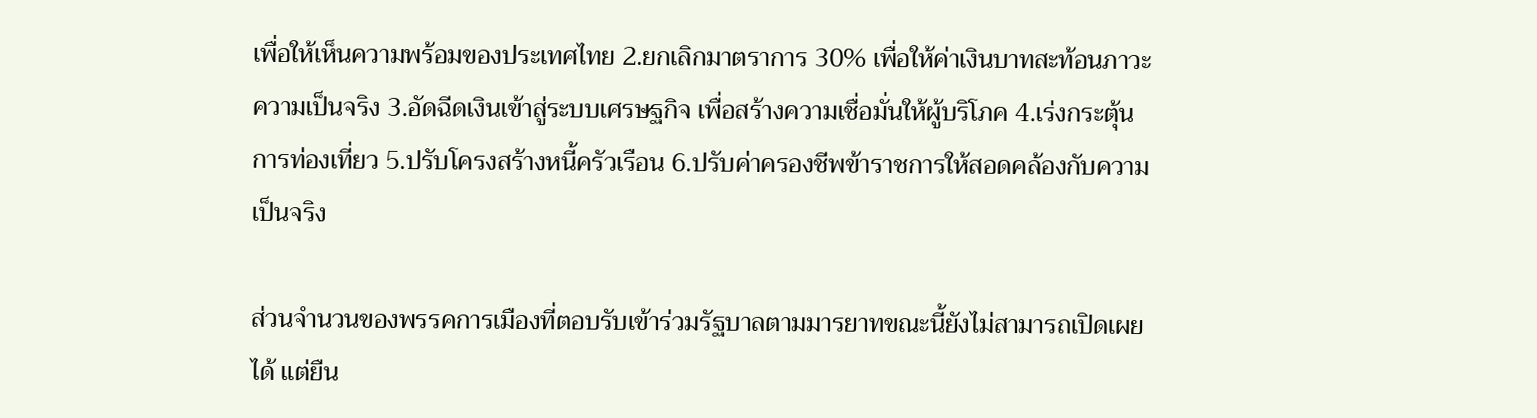เพื่อให้เห็นความพร้อมของประเทศไทย 2.ยกเลิกมาตราการ 30% เพื่อให้ค่าเงินบาทสะท้อนภาวะความเป็นจริง 3.อัดฉีดเงินเข้าสู่ระบบเศรษฐกิจ เพื่อสร้างความเชื่อมั่นให้ผู้บริโภค 4.เร่งกระตุ้นการท่องเที่ยว 5.ปรับโครงสร้างหนี้ครัวเรือน 6.ปรับค่าครองชีพข้าราชการให้สอดคล้องกับความเป็นจริง

ส่วนจำนวนของพรรคการเมืองที่ตอบรับเข้าร่วมรัฐบาลตามมารยาทขณะนี้ยังไม่สามารถเปิดเผยได้ แต่ยืน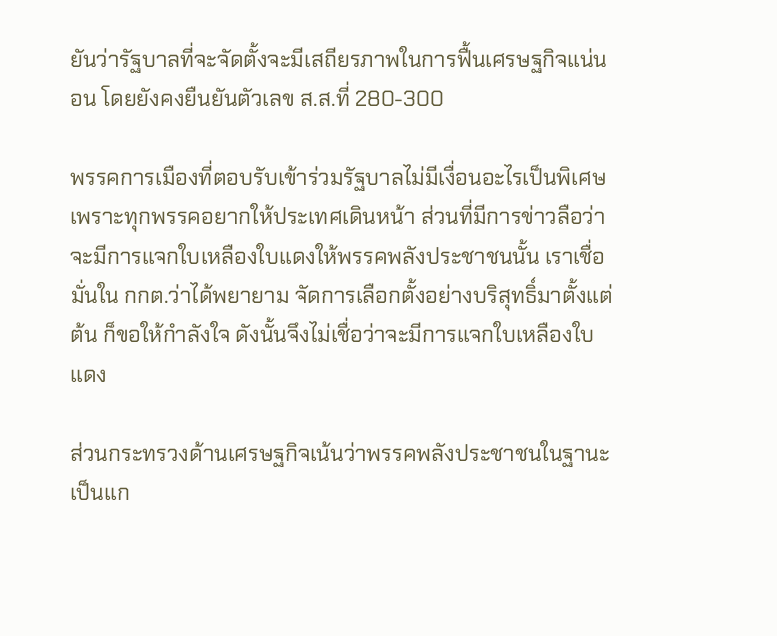ยันว่ารัฐบาลที่จะจัดตั้งจะมีเสถียรภาพในการฟื้นเศรษฐกิจแน่นอน โดยยังคงยืนยันตัวเลข ส.ส.ที่ 280-300

พรรคการเมืองที่ตอบรับเข้าร่วมรัฐบาลไม่มีเงื่อนอะไรเป็นพิเศษ เพราะทุกพรรคอยากให้ประเทศเดินหน้า ส่วนที่มีการข่าวลือว่าจะมีการแจกใบเหลืองใบแดงให้พรรคพลังประชาชนนั้น เราเชื่อมั่นใน กกต.ว่าได้พยายาม จัดการเลือกตั้งอย่างบริสุทธิ์มาตั้งแต่ต้น ก็ขอให้กำลังใจ ดังนั้นจึงไม่เชื่อว่าจะมีการแจกใบเหลืองใบแดง

ส่วนกระทรวงด้านเศรษฐกิจเน้นว่าพรรคพลังประชาชนในฐานะเป็นแก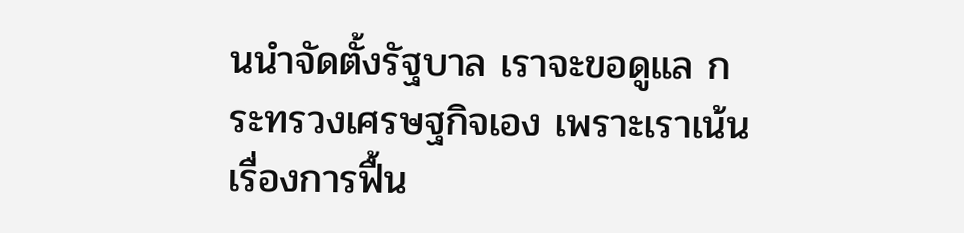นนำจัดตั้งรัฐบาล เราจะขอดูแล กระทรวงเศรษฐกิจเอง เพราะเราเน้นเรื่องการฟื้น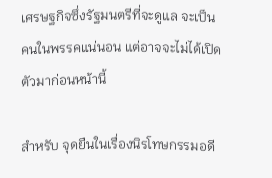เศรษฐกิจซึ่งรัฐมนตรีที่จะดูแล จะเป็นคนในพรรคแน่นอน แต่อาจจะไม่ได้เปิดตัวมาก่อนหน้านี้

สำหรับ จุดยืนในเรื่องนิรโทษกรรมอดี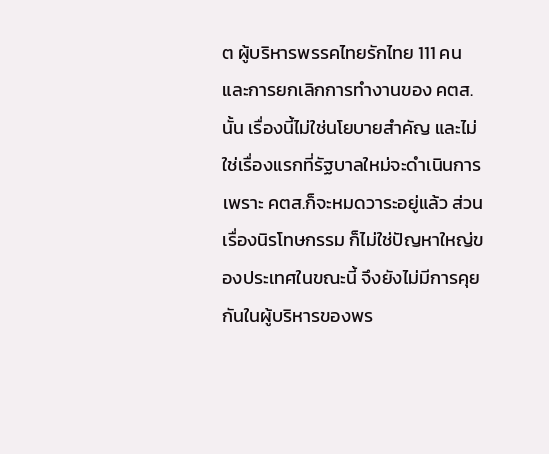ต ผู้บริหารพรรคไทยรักไทย 111 คน และการยกเลิกการทำงานของ คตส. นั้น เรื่องนี้ไม่ใช่นโยบายสำคัญ และไม่ใช่เรื่องแรกที่รัฐบาลใหม่จะดำเนินการ เพราะ คตส.ก็จะหมดวาระอยู่แล้ว ส่วนเรื่องนิรโทษกรรม ก็ไม่ใช่ปัญหาใหญ่ของประเทศในขณะนี้ จึงยังไม่มีการคุยกันในผู้บริหารของพร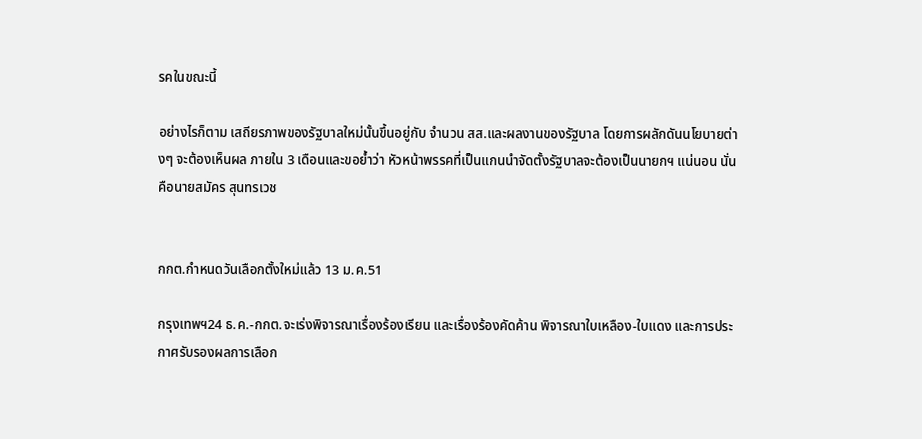รคในขณะนี้

อย่างไรก็ตาม เสถียรภาพของรัฐบาลใหม่นั้นขึ้นอยู่กับ จำนวน สส.และผลงานของรัฐบาล โดยการผลักดันนโยบายต่างๆ จะต้องเห็นผล ภายใน 3 เดือนและขอย้ำว่า หัวหน้าพรรคที่เป็นแกนนำจัดตั้งรัฐบาลจะต้องเป็นนายกฯ แน่นอน นั่น คือนายสมัคร สุนทรเวช


กกต.กำหนดวันเลือกตั้งใหม่แล้ว 13 ม.ค.51

กรุงเทพฯ24 ธ.ค.-กกต.จะเร่งพิจารณาเรื่องร้องเรียน และเรื่องร้องคัดค้าน พิจารณาใบเหลือง-ใบแดง และการประกาศรับรองผลการเลือก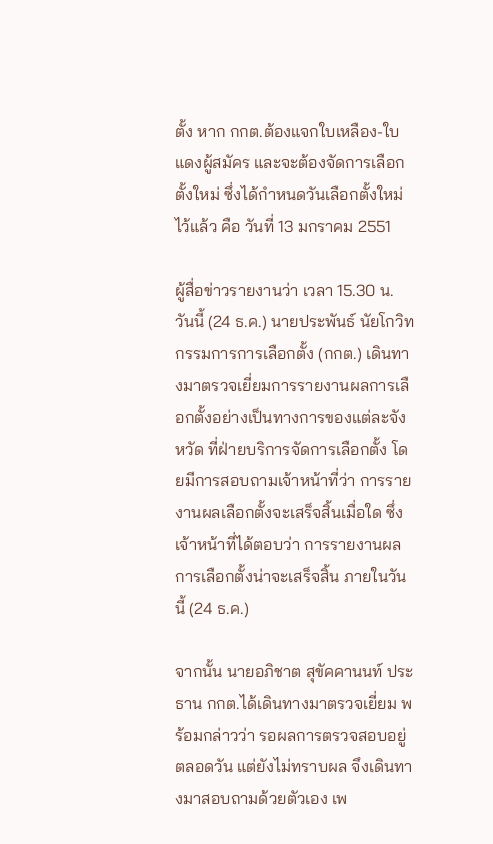ตั้ง หาก กกต.ต้องแจกใบเหลือง-ใบแดงผู้สมัคร และจะต้องจัดการเลือกตั้งใหม่ ซึ่งได้กำหนดวันเลือกตั้งใหม่ไว้แล้ว คือ วันที่ 13 มกราคม 2551

ผู้สื่อข่าวรายงานว่า เวลา 15.30 น. วันนี้ (24 ธ.ค.) นายประพันธ์ นัยโกวิท กรรมการการเลือกตั้ง (กกต.) เดินทางมาตรวจเยี่ยมการรายงานผลการเลือกตั้งอย่างเป็นทางการของแต่ละจังหวัด ที่ฝ่ายบริการจัดการเลือกตั้ง โดยมีการสอบถามเจ้าหน้าที่ว่า การรายงานผลเลือกตั้งจะเสร็จสิ้นเมื่อใด ซึ่งเจ้าหน้าที่ได้ตอบว่า การรายงานผลการเลือกตั้งน่าจะเสร็จสิ้น ภายในวันนี้ (24 ธ.ค.)

จากนั้น นายอภิชาต สุขัคคานนท์ ประธาน กกต.ได้เดินทางมาตรวจเยี่ยม พร้อมกล่าวว่า รอผลการตรวจสอบอยู่ตลอดวัน แต่ยังไม่ทราบผล จึงเดินทางมาสอบถามด้วยตัวเอง เพ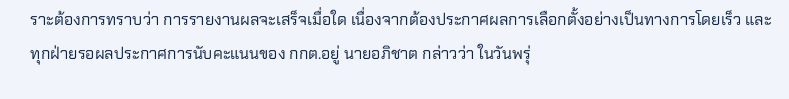ราะต้องการทราบว่า การรายงานผลจะเสร็จเมื่อใด เนื่องจากต้องประกาศผลการเลือกตั้งอย่างเป็นทางการโดยเร็ว และทุกฝ่ายรอผลประกาศการนับคะแนนของ กกต.อยู่ นายอภิชาต กล่าวว่า ในวันพรุ่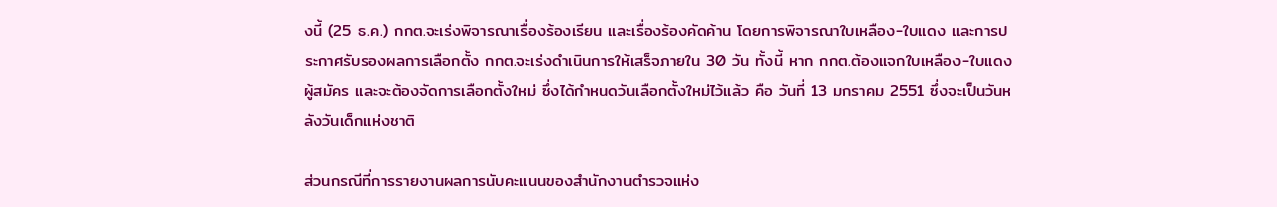งนี้ (25 ธ.ค.) กกต.จะเร่งพิจารณาเรื่องร้องเรียน และเรื่องร้องคัดค้าน โดยการพิจารณาใบเหลือง-ใบแดง และการประกาศรับรองผลการเลือกตั้ง กกต.จะเร่งดำเนินการให้เสร็จภายใน 30 วัน ทั้งนี้ หาก กกต.ต้องแจกใบเหลือง-ใบแดงผู้สมัคร และจะต้องจัดการเลือกตั้งใหม่ ซึ่งได้กำหนดวันเลือกตั้งใหม่ไว้แล้ว คือ วันที่ 13 มกราคม 2551 ซึ่งจะเป็นวันหลังวันเด็กแห่งชาติ

ส่วนกรณีที่การรายงานผลการนับคะแนนของสำนักงานตำรวจแห่ง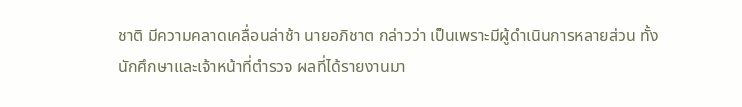ชาติ มีความคลาดเคลื่อนล่าช้า นายอภิชาต กล่าวว่า เป็นเพราะมีผู้ดำเนินการหลายส่วน ทั้งนักศึกษาและเจ้าหน้าที่ตำรวจ ผลที่ได้รายงานมา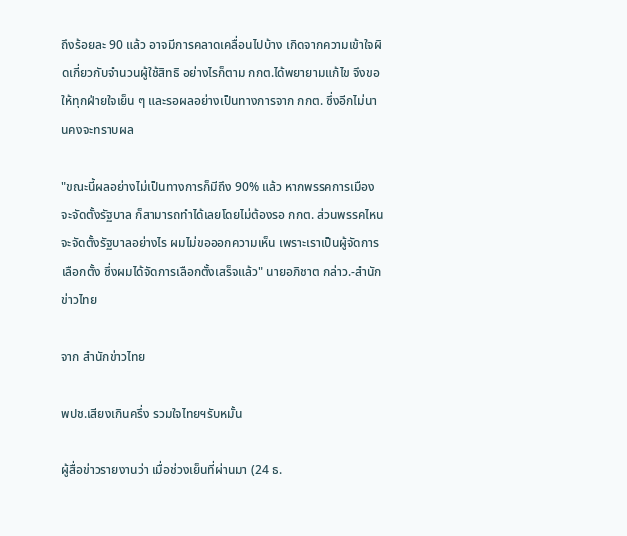ถึงร้อยละ 90 แล้ว อาจมีการคลาดเคลื่อนไปบ้าง เกิดจากความเข้าใจผิดเกี่ยวกับจำนวนผู้ใช้สิทธิ อย่างไรก็ตาม กกต.ได้พยายามแก้ไข จึงขอให้ทุกฝ่ายใจเย็น ๆ และรอผลอย่างเป็นทางการจาก กกต. ซึ่งอีกไม่นานคงจะทราบผล

"ขณะนี้ผลอย่างไม่เป็นทางการก็มีถึง 90% แล้ว หากพรรคการเมืองจะจัดตั้งรัฐบาล ก็สามารถทำได้เลยโดยไม่ต้องรอ กกต. ส่วนพรรคไหนจะจัดตั้งรัฐบาลอย่างไร ผมไม่ขอออกความเห็น เพราะเราเป็นผู้จัดการเลือกตั้ง ซึ่งผมได้จัดการเลือกตั้งเสร็จแล้ว" นายอภิชาต กล่าว.-สำนักข่าวไทย

จาก สำนักข่าวไทย

พปช.เสียงเกินครึ่ง รวมใจไทยฯรับหมั้น

ผู้สื่อข่าวรายงานว่า เมื่อช่วงเย็นที่ผ่านมา (24 ธ.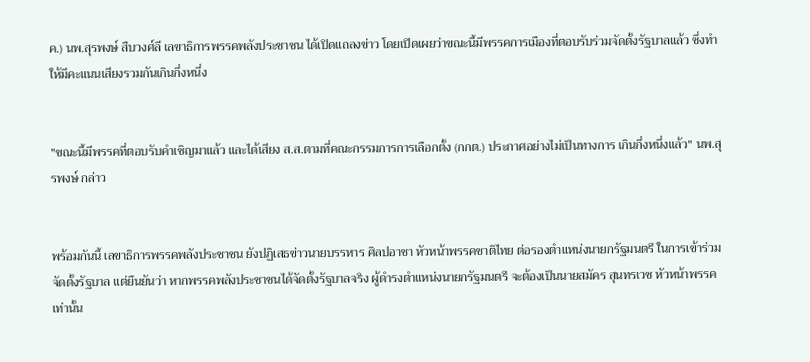ค.) นพ.สุรพงษ์ สืบวงศ์ลี เลขาธิการพรรคพลังประชาชน ได้เปิดแถลงข่าว โดยเปิดเผยว่าขณะนี้มีพรรคการเมืองที่ตอบรับร่วมจัดตั้งรัฐบาลแล้ว ซึ่งทำให้มีคะแนนเสียงรวมกันเกินกึ่งหนึ่ง


"ขณะนี้มีพรรคที่ตอบรับคำเชิญมาแล้ว และได้เสียง ส.ส.ตามที่คณะกรรมการการเลือกตั้ง (กกต.) ประกาศอย่างไม่เป็นทางการ เกินกึ่งหนึ่งแล้ว" นพ.สุรพงษ์ กล่าว


พร้อมกันนี้ เลขาธิการพรรคพลังประชาชน ยังปฏิเสธข่าวนายบรรหาร ศิลปอาชา หัวหน้าพรรคชาติไทย ต่อรองตำแหน่งนายกรัฐมนตรี ในการเข้าร่วมจัดตั้งรัฐบาล แต่ยืนยันว่า หากพรรคพลังประชาชนได้จัดตั้งรัฐบาลจริง ผู้ดำรงตำแหน่งนายกรัฐมนตรี จะต้องเป็นนายสมัคร สุนทรเวช หัวหน้าพรรคเท่านั้น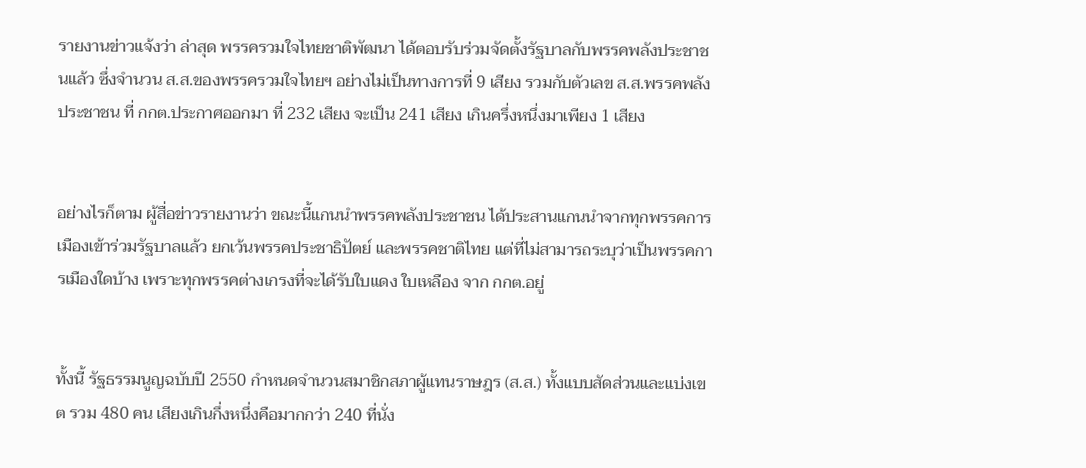รายงานข่าวแจ้งว่า ล่าสุด พรรครวมใจไทยชาติพัฒนา ได้ตอบรับร่วมจัดตั้งรัฐบาลกับพรรคพลังประชาชนแล้ว ซึ่งจำนวน ส.ส.ของพรรครวมใจไทยฯ อย่างไม่เป็นทางการที่ 9 เสียง รวมกับตัวเลข ส.ส.พรรคพลังประชาชน ที่ กกต.ประกาศออกมา ที่ 232 เสียง จะเป็น 241 เสียง เกินครึ่งหนึ่งมาเพียง 1 เสียง


อย่างไรก็ตาม ผู้สื่อข่าวรายงานว่า ขณะนี้แกนนำพรรคพลังประชาชน ได้ประสานแกนนำจากทุกพรรคการเมืองเข้าร่วมรัฐบาลแล้ว ยกเว้นพรรคประชาธิปัตย์ และพรรคชาติไทย แต่ที่ไม่สามารถระบุว่าเป็นพรรคการเมืองใดบ้าง เพราะทุกพรรคต่างเกรงที่จะได้รับใบแดง ใบเหลือง จาก กกต.อยู่


ทั้งนี้ รัฐธรรมนูญฉบับปี 2550 กำหนดจำนวนสมาชิกสภาผู้แทนราษฎร (ส.ส.) ทั้งแบบสัดส่วนและแบ่งเขต รวม 480 คน เสียงเกินกึ่งหนึ่งคือมากกว่า 240 ที่นั่ง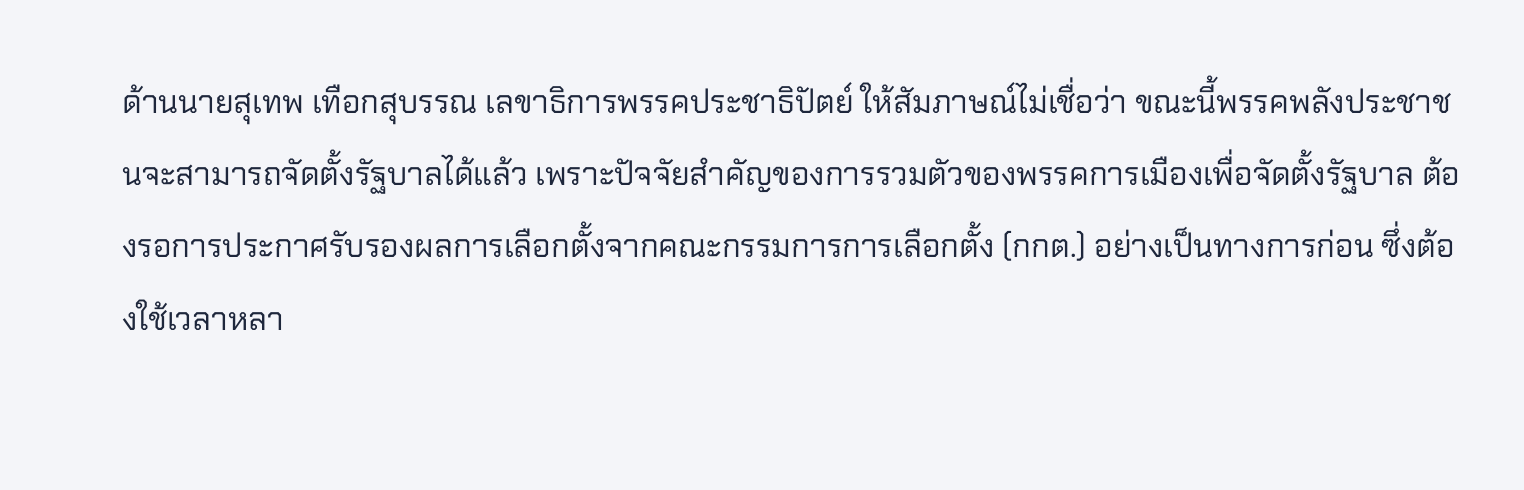ด้านนายสุเทพ เทือกสุบรรณ เลขาธิการพรรคประชาธิปัตย์ ให้สัมภาษณ์ไม่เชื่อว่า ขณะนี้พรรคพลังประชาชนจะสามารถจัดตั้งรัฐบาลได้แล้ว เพราะปัจจัยสำคัญของการรวมตัวของพรรคการเมืองเพื่อจัดตั้งรัฐบาล ต้องรอการประกาศรับรองผลการเลือกตั้งจากคณะกรรมการการเลือกตั้ง (กกต.) อย่างเป็นทางการก่อน ซึ่งต้องใช้เวลาหลา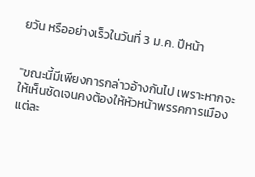ยวัน หรืออย่างเร็วในวันที่ 3 ม.ค. ปีหน้า


"ขณะนี้มีเพียงการกล่าวอ้างกันไป เพราะหากจะให้เห็นชัดเจนคงต้องให้หัวหน้าพรรคการเมืองแต่ละ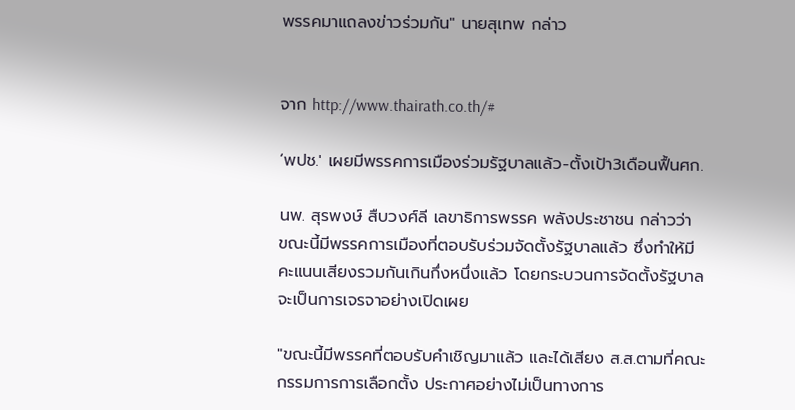พรรคมาแถลงข่าวร่วมกัน" นายสุเทพ กล่าว


จาก http://www.thairath.co.th/#

‘พปช.' เผยมีพรรคการเมืองร่วมรัฐบาลแล้ว-ตั้งเป้า3เดือนฟื้นศก.

นพ. สุรพงษ์ สืบวงศ์ลี เลขาธิการพรรค พลังประชาชน กล่าวว่า ขณะนี้มีพรรคการเมืองที่ตอบรับร่วมจัดตั้งรัฐบาลแล้ว ซึ่งทำให้มีคะแนนเสียงรวมกันเกินกึ่งหนึ่งแล้ว โดยกระบวนการจัดตั้งรัฐบาลจะเป็นการเจรจาอย่างเปิดเผย

"ขณะนี้มีพรรคที่ตอบรับคำเชิญมาแล้ว และได้เสียง ส.ส.ตามที่คณะกรรมการการเลือกตั้ง ประกาศอย่างไม่เป็นทางการ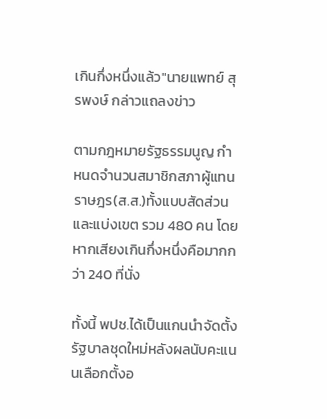เกินกึ่งหนึ่งแล้ว"นายแพทย์ สุรพงษ์ กล่าวแถลงข่าว

ตามกฎหมายรัฐธรรมนูญ กำหนดจำนวนสมาชิกสภาผู้แทนราษฎร(ส.ส.)ทั้งแบบสัดส่วนและแบ่งเขต รวม 480 คน โดยหากเสียงเกินกึ่งหนึ่งคือมากกว่า 240 ที่นั่ง

ทั้งนี้ พปช.ได้เป็นแกนนำจัดตั้งรัฐบาลชุดใหม่หลังผลนับคะแนนเลือกตั้งอ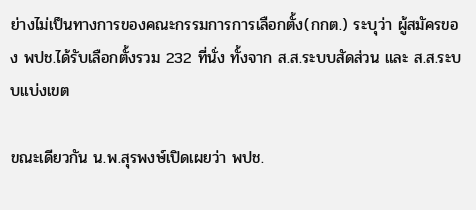ย่างไม่เป็นทางการของคณะกรรมการการเลือกตั้ง(กกต.) ระบุว่า ผู้สมัครของ พปช.ได้รับเลือกตั้งรวม 232 ที่นั่ง ทั้งจาก ส.ส.ระบบสัดส่วน และ ส.ส.ระบบแบ่งเขต

ขณะเดียวกัน น.พ.สุรพงษ์เปิดเผยว่า พปช.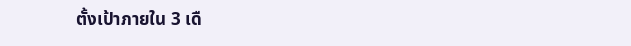ตั้งเป้าภายใน 3 เดื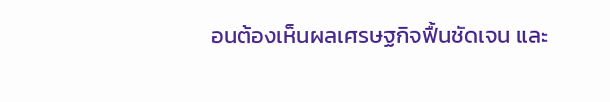อนต้องเห็นผลเศรษฐกิจฟื้นชัดเจน และ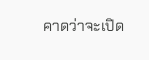คาดว่าจะเปิด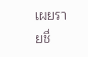เผยรายชื่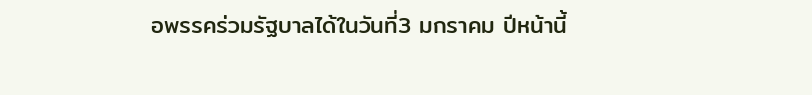อพรรคร่วมรัฐบาลได้ในวันที่3 มกราคม ปีหน้านี้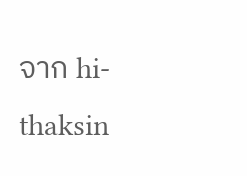จาก hi-thaksin